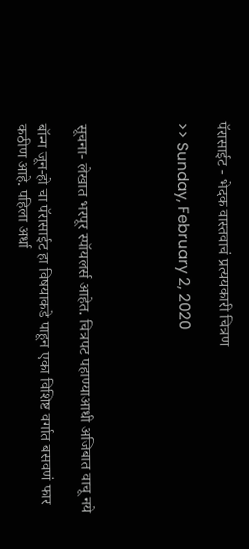पॅरासाईट - भेदक वास्तवाचं प्रत्ययकारी चित्रण

>> Sunday, February 2, 2020




सूचना- लेखात भरपूर स्पॉयलर्स आहेत. चित्रपट पहाण्याआधी अजिबात वाचू नये

बॉन्ग जून-हो चा पॅरासाईट हा विषयाकडे पाहून एका विशिष्ट वर्गात बसवणं फार कठीण आहे. पहिला अर्धा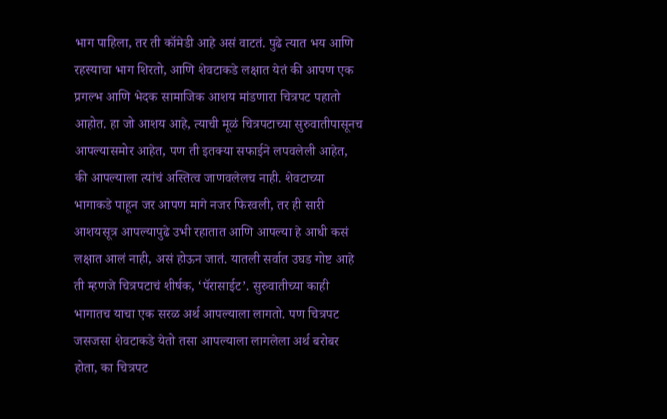भाग पाहिला, तर ती कॉमेडी आहे असं वाटतं. पुढे त्यात भय आणि रहस्याचा भाग शिरतो, आणि शेवटाकडे लक्षात येतं की आपण एक प्रगल्भ आणि भेदक सामाजिक आशय मांडणारा चित्रपट पहातो आहोत. हा जो आशय आहे, त्याची मूळं चित्रपटाच्या सुरुवातीपासूनच आपल्यासमोर आहेत, पण ती इतक्या सफाईने लपवलेली आहेत, की आपल्याला त्यांचं अस्तित्व जाणवलेलच नाही. शेवटाच्या भागाकडे पाहून जर आपण मागे नजर फिरवली, तर ही सारी आशयसूत्र आपल्यापुढे उभी रहातात आणि आपल्या हे आधी कसं लक्षात आलं नाही, असं होऊन जातं. यातली सर्वात उघड गोष्ट आहे ती म्हणजे चित्रपटाचं शीर्षक, ‘पॅरासाईट’. सुरुवातीच्या काही भागातच याचा एक सरळ अर्थ आपल्याला लागतो. पण चित्रपट जसजसा शेवटाकडे येतो तसा आपल्याला लागलेला अर्थ बरोबर होता, का चित्रपट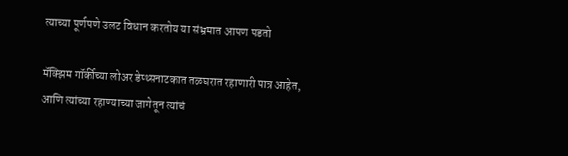त्याच्या पूर्णपणे उलट विधान करतोय या संभ्रमात आपण पडतो

मॅक्झिम गॉर्कीच्या लोअर डेप्थ्सनाटकात तळघरात रहाणारी पात्र आहेत, आणि त्यांच्या रहाण्याच्या जागेतून त्यांचं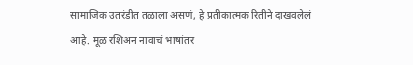सामाजिक उतरंडीत तळाला असणं, हे प्रतीकात्मक रितीने दाखवलेलं आहे. मूळ रशिअन नावाचं भाषांतर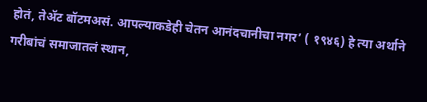होतं, तेॲट बॉटमअसं. आपल्याकडेही चेतन आनंदचानीचा नगर’ ( १९४६) हे त्या अर्थाने गरीबांचं समाजातलं स्थान,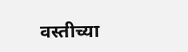वस्तीच्या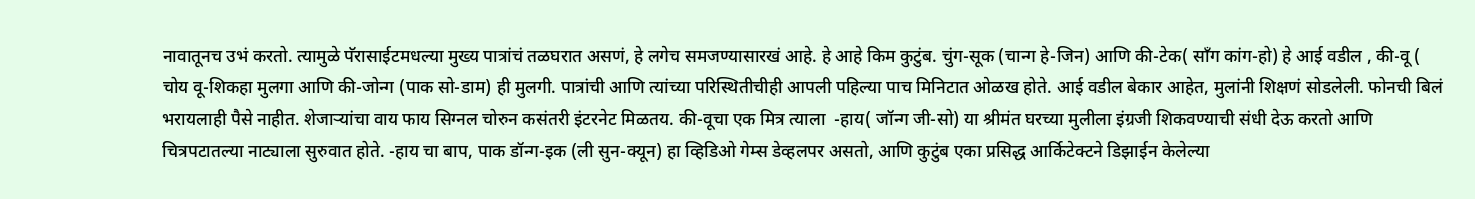नावातूनच उभं करतो. त्यामुळे पॅरासाईटमधल्या मुख्य पात्रांचं तळघरात असणं, हे लगेच समजण्यासारखं आहे. हे आहे किम कुटुंब. चुंग-सूक (चान्ग हे-जिन) आणि की-टेक( सॉंग कांग-हो) हे आई वडील , की-वू ( चोय वू-शिकहा मुलगा आणि की-जोन्ग (पाक सो-डाम) ही मुलगी. पात्रांची आणि त्यांच्या परिस्थितीचीही आपली पहिल्या पाच मिनिटात ओळख होते. आई वडील बेकार आहेत, मुलांनी शिक्षणं सोडलेली. फोनची बिलं भरायलाही पैसे नाहीत. शेजाऱ्यांचा वाय फाय सिग्नल चोरुन कसंतरी इंटरनेट मिळतय. की-वूचा एक मित्र त्याला  -हाय( जॉन्ग जी-सो) या श्रीमंत घरच्या मुलीला इंग्रजी शिकवण्याची संधी देऊ करतो आणि चित्रपटातल्या नाट्याला सुरुवात होते. -हाय चा बाप, पाक डॉन्ग-इक (ली सुन-क्यून) हा व्हिडिओ गेम्स डेव्हलपर असतो, आणि कुटुंब एका प्रसिद्ध आर्किटेक्टने डिझाईन केलेल्या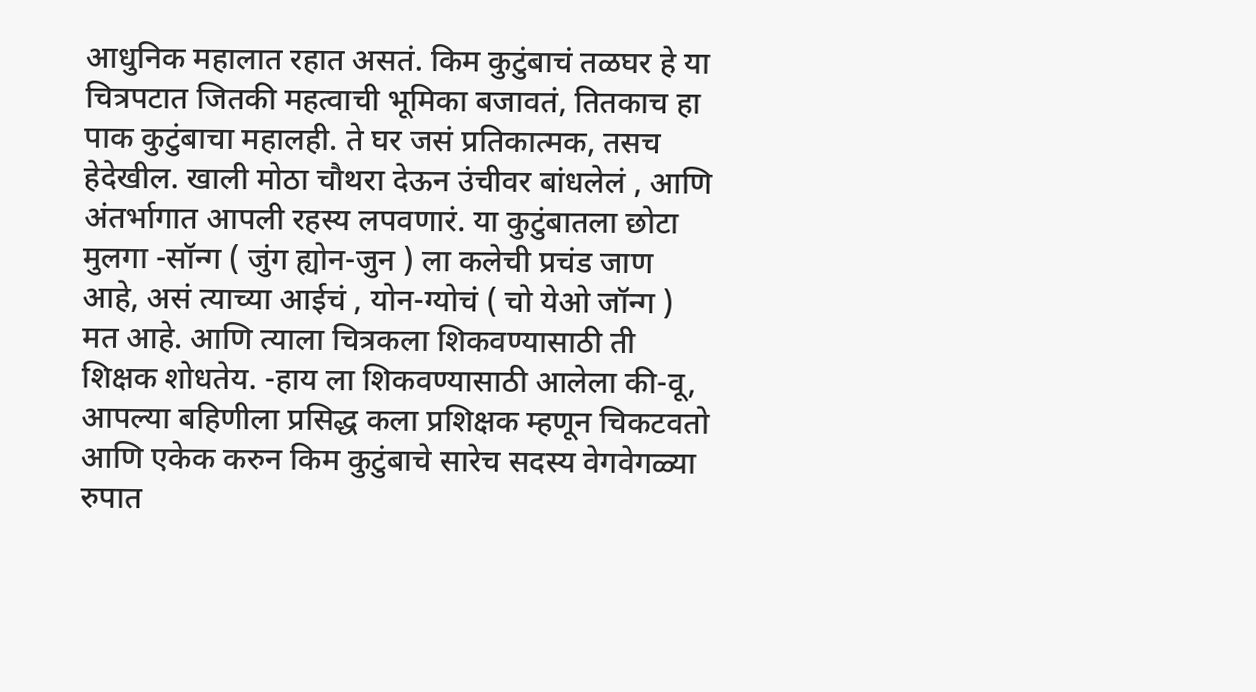आधुनिक महालात रहात असतं. किम कुटुंबाचं तळघर हे या चित्रपटात जितकी महत्वाची भूमिका बजावतं, तितकाच हा पाक कुटुंबाचा महालही. ते घर जसं प्रतिकात्मक, तसच हेदेखील. खाली मोठा चौथरा देऊन उंचीवर बांधलेलं , आणि अंतर्भागात आपली रहस्य लपवणारं. या कुटुंबातला छोटा मुलगा -सॉन्ग ( जुंग ह्योन-जुन ) ला कलेची प्रचंड जाण आहे, असं त्याच्या आईचं , योन-ग्योचं ( चो येओ जॉन्ग ) मत आहे. आणि त्याला चित्रकला शिकवण्यासाठी ती शिक्षक शोधतेय. -हाय ला शिकवण्यासाठी आलेला की-वू, आपल्या बहिणीला प्रसिद्ध कला प्रशिक्षक म्हणून चिकटवतो आणि एकेक करुन किम कुटुंबाचे सारेच सदस्य वेगवेगळ्या रुपात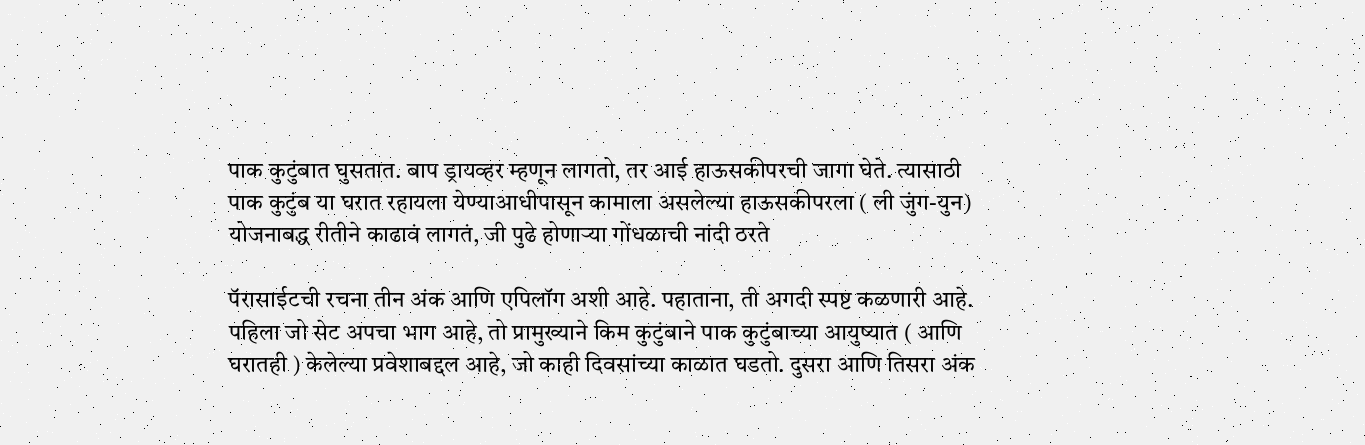पाक कुटुंबात घुसतात. बाप ड्रायव्हर म्हणून लागतो, तर आई हाऊसकीपरची जागा घेते. त्यासाठी पाक कुटुंब या घरात रहायला येण्याआधीपासून कामाला असलेल्या हाऊसकीपरला ( ली जुंग-युन) योजनाबद्ध रीतीने काढावं लागतं, जी पुढे होणाऱ्या गोंधळाची नांदी ठरते

पॅरासाईटची रचना तीन अंक आणि एपिलॉग अशी आहे. पहाताना, ती अगदी स्पष्ट कळणारी आहे. पहिला जो सेट अपचा भाग आहे, तो प्रामुख्याने किम कुटुंबाने पाक कुटुंबाच्या आयुष्यात ( आणि घरातही ) केलेल्या प्रवेशाबद्दल आहे, जो काही दिवसांच्या काळात घडतो. दुसरा आणि तिसरा अंक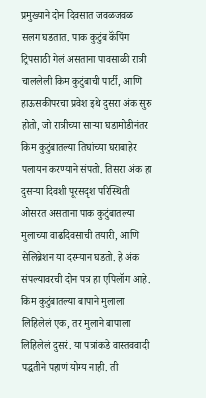प्रमुख्याने दोन दिवसात जवळजवळ सलग घडतात. पाक कुटुंब कॅंपिंग ट्रिपसाठी गेलं असताना पावसाळी रात्री चाललेली किम कुटुंबाची पार्टी, आणि हाऊसकीपरचा प्रवेश इथे दुसरा अंक सुरु होतो, जो रात्रीच्या साऱ्या घडामोडीनंतर किम कुटुंबातल्या तिघांच्या घराबाहेर पलायन करण्याने संपतो. तिसरा अंक हा दुसऱ्या दिवशी पूरसदृश परिस्थिती ओसरत असताना पाक कुटुंबातल्या मुलाच्या वाढदिवसाची तयारी, आणि सेलिब्रेशन या दरम्यान घडतो. हे अंक संपल्यावरची दोन पत्र हा एपिलॉग आहे. किम कुटुंबातल्या बापाने मुलाला लिहिलेलं एक, तर मुलाने बापाला लिहिलेलं दुसरं. या पत्रांकडे वास्तववादी पद्धतीने पहाणं योग्य नाही. ती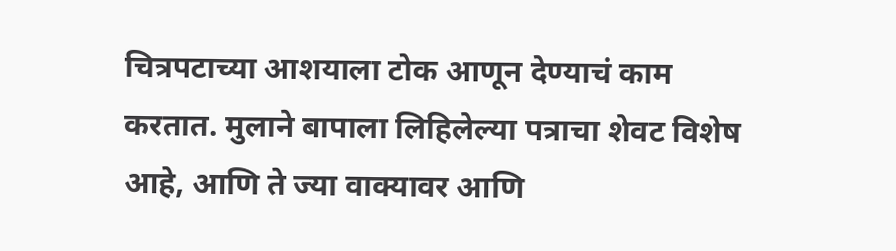चित्रपटाच्या आशयाला टोक आणून देण्याचं काम करतात. मुलाने बापाला लिहिलेल्या पत्राचा शेवट विशेष आहे, आणि ते ज्या वाक्यावर आणि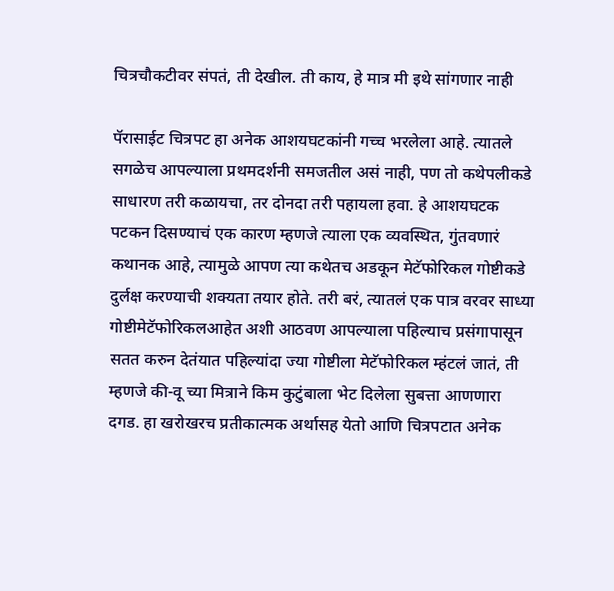चित्रचौकटीवर संपतं, ती देखील. ती काय, हे मात्र मी इथे सांगणार नाही

पॅरासाईट चित्रपट हा अनेक आशयघटकांनी गच्च भरलेला आहे. त्यातले सगळेच आपल्याला प्रथमदर्शनी समजतील असं नाही, पण तो कथेपलीकडे साधारण तरी कळायचा, तर दोनदा तरी पहायला हवा. हे आशयघटक पटकन दिसण्याचं एक कारण म्हणजे त्याला एक व्यवस्थित, गुंतवणारं कथानक आहे, त्यामुळे आपण त्या कथेतच अडकून मेटॅफोरिकल गोष्टीकडे दुर्लक्ष करण्याची शक्यता तयार होते. तरी बरं, त्यातलं एक पात्र वरवर साध्या गोष्टीमेटॅफोरिकलआहेत अशी आठवण आपल्याला पहिल्याच प्रसंगापासून सतत करुन देतंयात पहिल्यांदा ज्या गोष्टीला मेटॅफोरिकल म्हंटलं जातं, ती म्हणजे की-वू च्या मित्राने किम कुटुंबाला भेट दिलेला सुबत्ता आणणारा दगड. हा खरोखरच प्रतीकात्मक अर्थासह येतो आणि चित्रपटात अनेक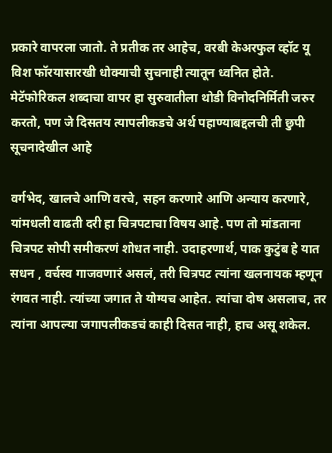प्रकारे वापरला जातो. ते प्रतीक तर आहेच, वरबी केअरफुल व्हॉट यू विश फॉरयासारखी धोक्याची सुचनाही त्यातून ध्वनित होते. मेटॅफोरिकल शब्दाचा वापर हा सुरुवातीला थोडी विनोदनिर्मिती जरुर करतो, पण जे दिसतय त्यापलीकडचे अर्थ पहाण्याबद्दलची ती छुपी सूचनादेखील आहे

वर्गभेद, खालचे आणि वरचे, सहन करणारे आणि अन्याय करणारे, यांमधली वाढती दरी हा चित्रपटाचा विषय आहे. पण तो मांडताना चित्रपट सोपी समीकरणं शोधत नाही. उदाहरणार्थ, पाक कुटुंब हे यात सधन , वर्चस्व गाजवणारं असलं, तरी चित्रपट त्यांना खलनायक म्हणून रंगवत नाही. त्यांच्या जगात ते योग्यच आहेत. त्यांचा दोष असलाच, तर त्यांना आपल्या जगापलीकडचं काही दिसत नाही, हाच असू शकेल.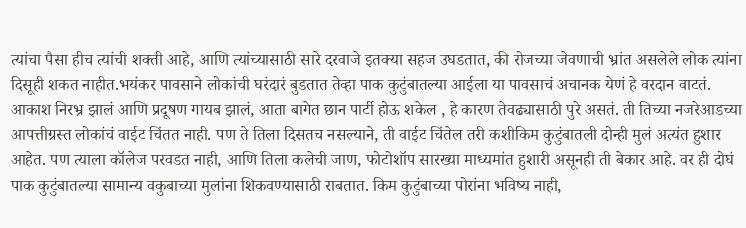त्यांचा पैसा हीच त्यांची शक्ती आहे, आणि त्यांच्यासाठी सारे दरवाजे इतक्या सहज उघडतात, की रोजच्या जेवणाची भ्रांत असलेले लोक त्यांना दिसूही शकत नाहीत.भयंकर पावसाने लोकांची घरंदारं बुडतात तेव्हा पाक कुटुंबातल्या आईला या पावसाचं अचानक येणं हे वरदान वाटतं. आकाश निरभ्र झालं आणि प्रदूषण गायब झालं, आता बागेत छान पार्टी होऊ शकेल , हे कारण तेवढ्यासाठी पुरे असतं. ती तिच्या नजरेआडच्या आपत्तीग्रस्त लोकांचं वाईट चिंतत नाही. पण ते तिला दिसतच नसल्याने, ती वाईट चिंतेल तरी कशीकिम कुटुंबातली दोन्ही मुलं अत्यंत हुशार आहेत. पण त्याला कॉलेज परवडत नाही, आणि तिला कलेची जाण, फोटोशॉप सारख्या माध्यमांत हुशारी असूनही ती बेकार आहे. वर ही दोघं पाक कुटुंबातल्या सामान्य वकुबाच्या मुलांना शिकवण्यासाठी राबतात. किम कुटुंबाच्या पोरांना भविष्य नाही,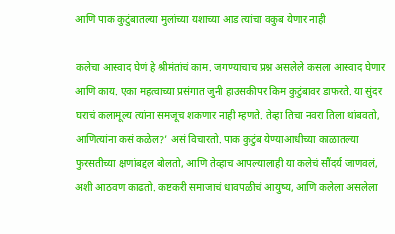आणि पाक कुटुंबातल्या मुलांच्या यशाच्या आड त्यांचा वकुब येणार नाही

कलेचा आस्वाद घेणं हे श्रीमंतांचं काम. जगण्याचाच प्रश्न असलेले कसला आस्वाद घेणार आणि काय. एका महत्वाच्या प्रसंगात जुनी हाउसकीपर किम कुटुंबावर डाफरते. या सुंदर घराचं कलामूल्य त्यांना समजूच शकणार नाही म्हणते. तेव्हा तिचा नवरा तिला थांबवतो, आणित्यांना कसं कळेल?’ असं विचारतो. पाक कुटुंब येण्याआधीच्या काळातल्या फुरसतीच्या क्षणांबद्दल बोलतो, आणि तेव्हाच आपल्यालाही या कलेचं सौंदर्य जाणवलं, अशी आठवण काढतो. कष्टकरी समाजाचं धावपळीचं आयुष्य, आणि कलेला असलेला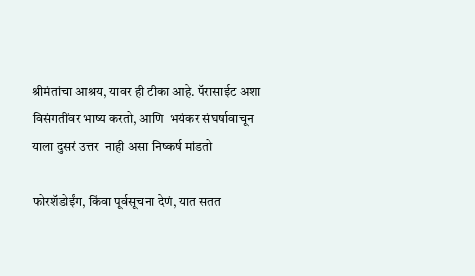श्रीमंतांचा आश्रय, यावर ही टीका आहे. पॅरासाईट अशा विसंगतींवर भाष्य करतो, आणि  भयंकर संघर्षावाचून याला दुसरं उत्तर  नाही असा निष्कर्ष मांडतो

फोरशॅडोईंग, किंवा पूर्वसूचना देणं, यात सतत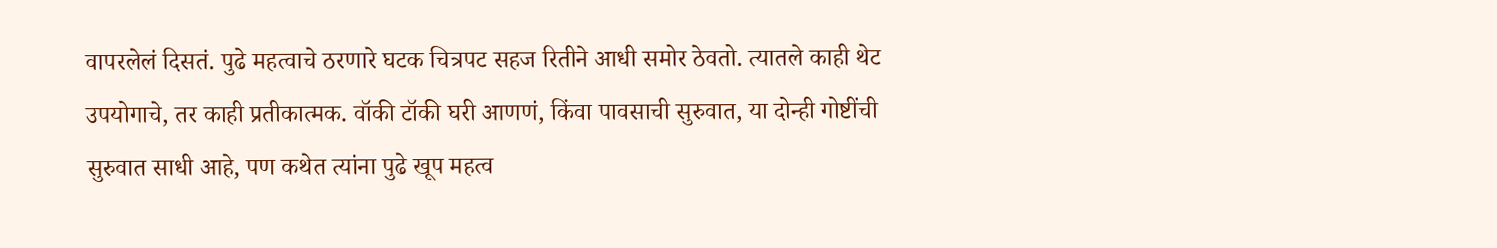वापरलेलं दिसतं. पुढे महत्वाचे ठरणारे घटक चित्रपट सहज रितीने आधी समोर ठेवतो. त्यातले काही थेट उपयोगाचे, तर काही प्रतीकात्मक. वॉकी टॉकी घरी आणणं, किंवा पावसाची सुरुवात, या दोन्ही गोष्टींची सुरुवात साधी आहे, पण कथेत त्यांना पुढे खूप महत्व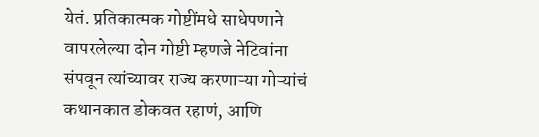येतं. प्रतिकात्मक गोष्टींमधे साधेपणाने वापरलेल्या दोन गोष्टी म्हणजे नेटिवांना संपवून त्यांच्यावर राज्य करणाऱ्या गोऱ्यांचं कथानकात डोकवत रहाणं, आणि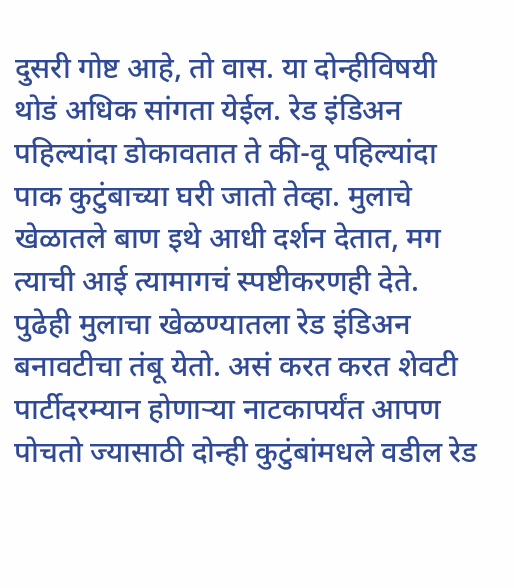दुसरी गोष्ट आहे, तो वास. या दोन्हीविषयी थोडं अधिक सांगता येईल. रेड इंडिअन पहिल्यांदा डोकावतात ते की-वू पहिल्यांदा पाक कुटुंबाच्या घरी जातो तेव्हा. मुलाचे खेळातले बाण इथे आधी दर्शन देतात, मग त्याची आई त्यामागचं स्पष्टीकरणही देते. पुढेही मुलाचा खेळण्यातला रेड इंडिअन बनावटीचा तंबू येतो. असं करत करत शेवटी पार्टीदरम्यान होणाऱ्या नाटकापर्यंत आपण पोचतो ज्यासाठी दोन्ही कुटुंबांमधले वडील रेड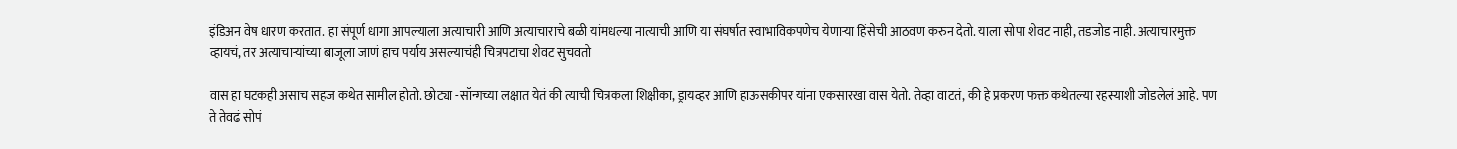इंडिअन वेष धारण करतात. हा संपूर्ण धागा आपल्याला अत्याचारी आणि अत्याचाराचे बळी यांमधल्या नात्याची आणि या संघर्षात स्वाभाविकपणेच येणाऱ्या हिंसेची आठवण करुन देतो. याला सोपा शेवट नाही, तडजोड नाही. अत्याचारमुक्त व्हायचं, तर अत्याचाऱ्यांच्या बाजूला जाणं हाच पर्याय असल्याचंही चित्रपटाचा शेवट सुचवतो

वास हा घटकही असाच सहज कथेत सामील होतो. छोट्या -सॉन्गच्या लक्षात येतं की त्याची चित्रकला शिक्षीका, ड्रायव्हर आणि हाऊसकीपर यांना एकसारखा वास येतो. तेव्हा वाटतं, की हे प्रकरण फक्त कथेतल्या रहस्याशी जोडलेलं आहे. पण ते तेवढं सोपं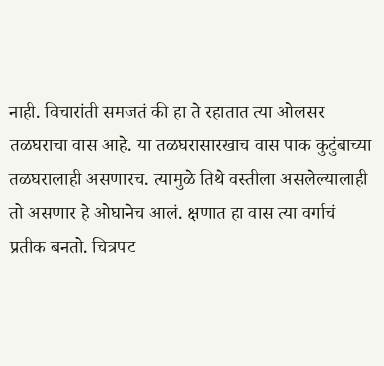नाही. विचारांती समजतं की हा ते रहातात त्या ओलसर तळघराचा वास आहे. या तळघरासारखाच वास पाक कुटुंबाच्या तळघरालाही असणारच. त्यामुळे तिथे वस्तीला असलेल्यालाही तो असणार हे ओघानेच आलं. क्षणात हा वास त्या वर्गाचं प्रतीक बनतो. चित्रपट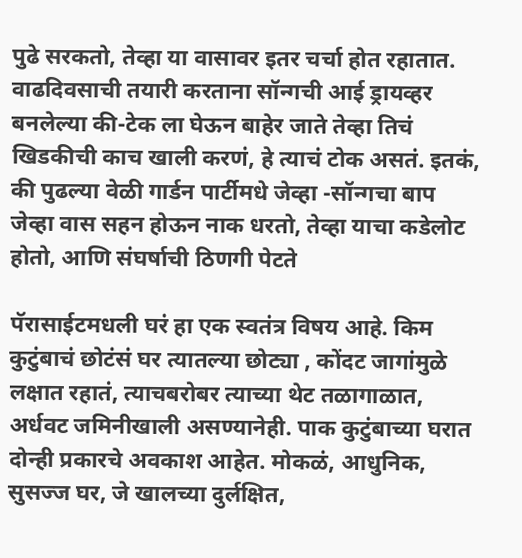पुढे सरकतो, तेव्हा या वासावर इतर चर्चा होत रहातात. वाढदिवसाची तयारी करताना सॉन्गची आई ड्रायव्हर बनलेल्या की-टेक ला घेऊन बाहेर जाते तेव्हा तिचं खिडकीची काच खाली करणं, हे त्याचं टोक असतं. इतकं, की पुढल्या वेळी गार्डन पार्टीमधे जेव्हा -सॉन्गचा बाप जेव्हा वास सहन होऊन नाक धरतो, तेव्हा याचा कडेलोट होतो, आणि संघर्षाची ठिणगी पेटते

पॅरासाईटमधली घरं हा एक स्वतंत्र विषय आहे. किम कुटुंबाचं छोटंसं घर त्यातल्या छोट्या , कोंदट जागांमुळे लक्षात रहातं, त्याचबरोबर त्याच्या थेट तळागाळात, अर्धवट जमिनीखाली असण्यानेही. पाक कुटुंबाच्या घरात दोन्ही प्रकारचे अवकाश आहेत. मोकळं, आधुनिक, सुसज्ज घर, जे खालच्या दुर्लक्षित,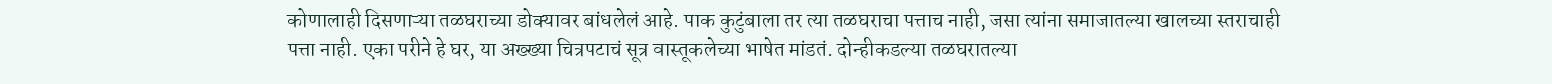कोणालाही दिसणाऱ्या तळघराच्या डोक्यावर बांधलेलं आहे. पाक कुटुंबाला तर त्या तळघराचा पत्ताच नाही, जसा त्यांना समाजातल्या खालच्या स्तराचाही पत्ता नाही. एका परीने हे घर, या अख्ख्या चित्रपटाचं सूत्र वास्तूकलेच्या भाषेत मांडतं. दोन्हीकडल्या तळघरातल्या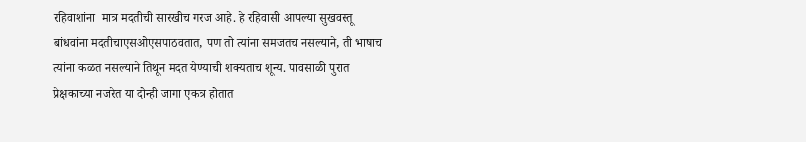रहिवाशांना  मात्र मदतीची सारखीच गरज आहे. हे रहिवासी आपल्या सुखवस्तू बांधवांना मदतीचाएसओएसपाठवतात, पण तो त्यांना समजतच नसल्याने, ती भाषाच त्यांना कळत नसल्याने तिथून मदत येण्याची शक्यताच शून्य. पावसाळी पुरात प्रेक्षकाच्या नजरेत या दोन्ही जागा एकत्र होतात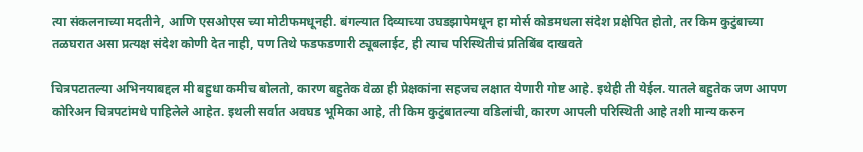त्या संकलनाच्या मदतीने, आणि एसओएस च्या मोटीफमधूनही. बंगल्यात दिव्याच्या उघडझापेमधून हा मोर्स कोडमधला संदेश प्रक्षेपित होतो, तर किम कुटुंबाच्या तळघरात असा प्रत्यक्ष संदेश कोणी देत नाही, पण तिथे फडफडणारी ट्यूबलाईट, ही त्याच परिस्थितीचं प्रतिबिंब दाखवते

चित्रपटातल्या अभिनयाबद्दल मी बहुधा कमीच बोलतो, कारण बहुतेक वेळा ही प्रेक्षकांना सहजच लक्षात येणारी गोष्ट आहे. इथेही ती येईल. यातले बहुतेक जण आपण कोरिअन चित्रपटांमधे पाहिलेले आहेत. इथली सर्वात अवघड भूमिका आहे, ती किम कुटुंबातल्या वडिलांची, कारण आपली परिस्थिती आहे तशी मान्य करुन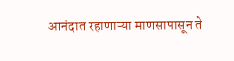आनंदात रहाणाऱ्या माणसापासून ते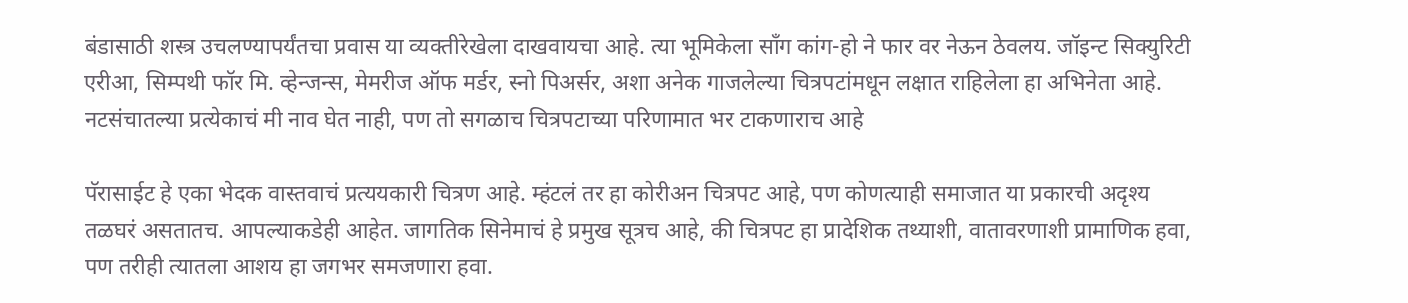बंडासाठी शस्त्र उचलण्यापर्यंतचा प्रवास या व्यक्तीरेखेला दाखवायचा आहे. त्या भूमिकेला सॉंग कांग-हो ने फार वर नेऊन ठेवलय. जॉइन्ट सिक्युरिटी एरीआ, सिम्पथी फॉर मि. व्हेन्जन्स, मेमरीज ऑफ मर्डर, स्नो पिअर्सर, अशा अनेक गाजलेल्या चित्रपटांमधून लक्षात राहिलेला हा अभिनेता आहे. नटसंचातल्या प्रत्येकाचं मी नाव घेत नाही, पण तो सगळाच चित्रपटाच्या परिणामात भर टाकणाराच आहे

पॅरासाईट हे एका भेदक वास्तवाचं प्रत्ययकारी चित्रण आहे. म्हंटलं तर हा कोरीअन चित्रपट आहे, पण कोणत्याही समाजात या प्रकारची अदृश्य तळघरं असतातच. आपल्याकडेही आहेत. जागतिक सिनेमाचं हे प्रमुख सूत्रच आहे, की चित्रपट हा प्रादेशिक तथ्याशी, वातावरणाशी प्रामाणिक हवा, पण तरीही त्यातला आशय हा जगभर समजणारा हवा.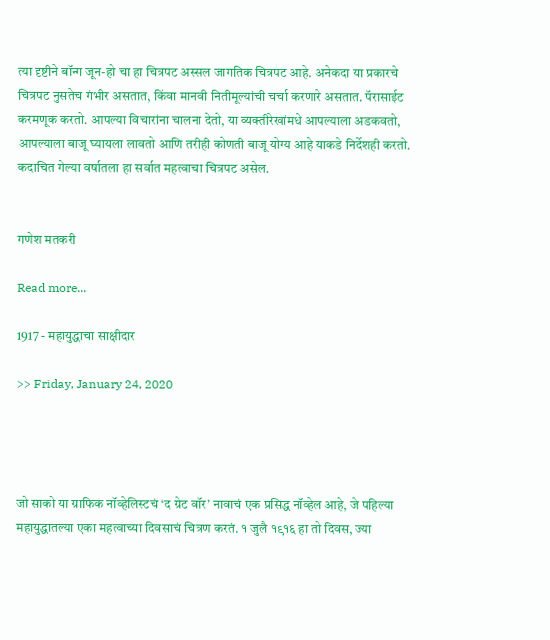त्या दृष्टीने बॉन्ग जून-हो चा हा चित्रपट अस्सल जागतिक चित्रपट आहे. अनेकदा या प्रकारचे चित्रपट नुसतेच गंभीर असतात, किंवा मानवी नितीमूल्यांची चर्चा करणारे असतात. पॅरासाईट करमणूक करतो. आपल्या विचारांना चालना देतो, या व्यक्तीरेखांमधे आपल्याला अडकवतो, आपल्याला बाजू घ्यायला लावतो आणि तरीही कोणती बाजू योग्य आहे याकडे निर्देशही करतो. कदाचित गेल्या वर्षातला हा सर्वात महत्वाचा चित्रपट असेल.


गणेश मतकरी

Read more...

1917 - महायुद्धाचा साक्षीदार

>> Friday, January 24, 2020




जो साको या ग्राफिक नॉव्हेलिस्टचं ‘द ग्रेट वॉर’ नावाचं एक प्रसिद्ध नॉव्हेल आहे, जे पहिल्या महायुद्धातल्या एका महत्वाच्या दिवसाचं चित्रण करतं. १ जुलै १९१६ हा तो दिवस, ज्या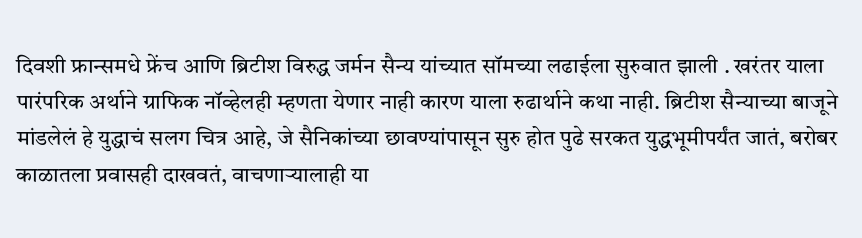दिवशी फ्रान्समधे फ्रेंच आणि ब्रिटीश विरुद्ध जर्मन सैन्य यांच्यात सॉमच्या लढाईला सुरुवात झाली . खरंतर याला पारंपरिक अर्थाने ग्राफिक नॉव्हेलही म्हणता येणार नाही कारण याला रुढार्थाने कथा नाही. ब्रिटीश सैन्याच्या बाजूने मांडलेलं हे युद्धाचं सलग चित्र आहे, जे सैनिकांच्या छावण्यांपासून सुरु होत पुढे सरकत युद्धभूमीपर्यंत जातं, बरोबर काळातला प्रवासही दाखवतं, वाचणाऱ्यालाही या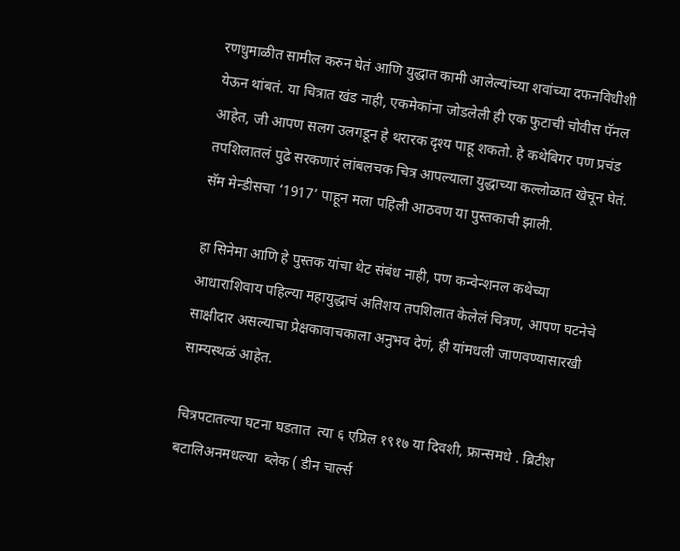रणधुमाळीत सामील करुन घेतं आणि युद्धात कामी आलेल्यांच्या शवांच्या दफनविधीशी येऊन थांबतं. या चित्रात खंड नाही, एकमेकांना जोडलेली ही एक फुटाची चोवीस पॅनल आहेत, जी आपण सलग उलगडून हे थरारक दृश्य पाहू शकतो. हे कथेबिगर पण प्रचंड तपशिलातलं पुढे सरकणारं लांबलचक चित्र आपल्याला युद्धाच्या कल्लोळात खेचून घेतं. सॅम मेन्डीसचा ‘1917’ पाहून मला पहिली आठवण या पुस्तकाची झाली.

हा सिनेमा आणि हे पुस्तक यांचा थेट संबंध नाही, पण कन्वेन्शनल कथेच्या आधाराशिवाय पहिल्या महायुद्धाचं अतिशय तपशिलात केलेलं चित्रण, आपण घटनेचे साक्षीदार असल्याचा प्रेक्षकावाचकाला अनुभव देणं, ही यांमधली जाणवण्यासारखी साम्यस्थळं आहेत.

चित्रपटातल्या घटना घडतात  त्या ६ एप्रिल १९१७ या दिवशी, फ्रान्समधे . ब्रिटीश बटालिअनमधल्या  ब्लेक ( डीन चार्ल्स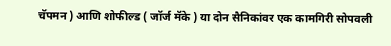चॅपमन ) आणि शोफील्ड ( जॉर्ज मॅके ) या दोन सैनिकांवर एक कामगिरी सोपवली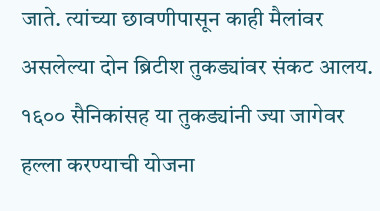जाते. त्यांच्या छावणीपासून काही मैलांवर असलेल्या दोन ब्रिटीश तुकड्यांवर संकट आलय. १६०० सैनिकांसह या तुकड्यांनी ज्या जागेवर हल्ला करण्याची योजना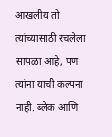आखलीय तो त्यांच्यासाठी रचलेला सापळा आहे, पण त्यांना याची कल्पना नाही. ब्लेक आणि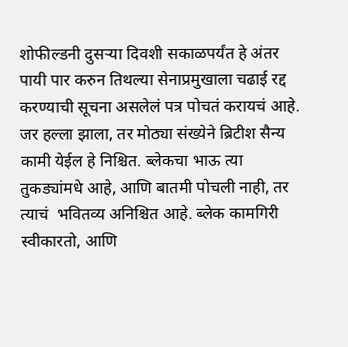शोफील्डनी दुसऱ्या दिवशी सकाळपर्यंत हे अंतर पायी पार करुन तिथल्या सेनाप्रमुखाला चढाई रद्द करण्याची सूचना असलेलं पत्र पोचतं करायचं आहे. जर हल्ला झाला, तर मोठ्या संख्येने ब्रिटीश सैन्य कामी येईल हे निश्चित. ब्लेकचा भाऊ त्या तुकड्यांमधे आहे, आणि बातमी पोचली नाही, तर त्याचं  भवितव्य अनिश्चित आहे. ब्लेक कामगिरी स्वीकारतो, आणि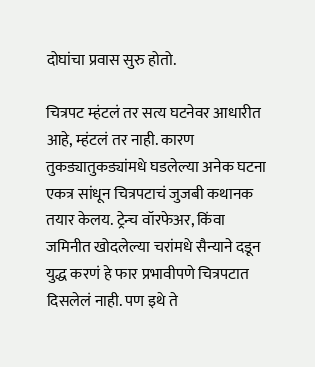दोघांचा प्रवास सुरु होतो.

चित्रपट म्हंटलं तर सत्य घटनेवर आधारीत आहे, म्हंटलं तर नाही. कारण तुकड्यातुकड्यांमधे घडलेल्या अनेक घटना एकत्र सांधून चित्रपटाचं जुजबी कथानक तयार केलय. ट्रेन्च वॉरफेअर, किंवा जमिनीत खोदलेल्या चरांमधे सैन्याने दडून युद्ध करणं हे फार प्रभावीपणे चित्रपटात दिसलेलं नाही. पण इथे ते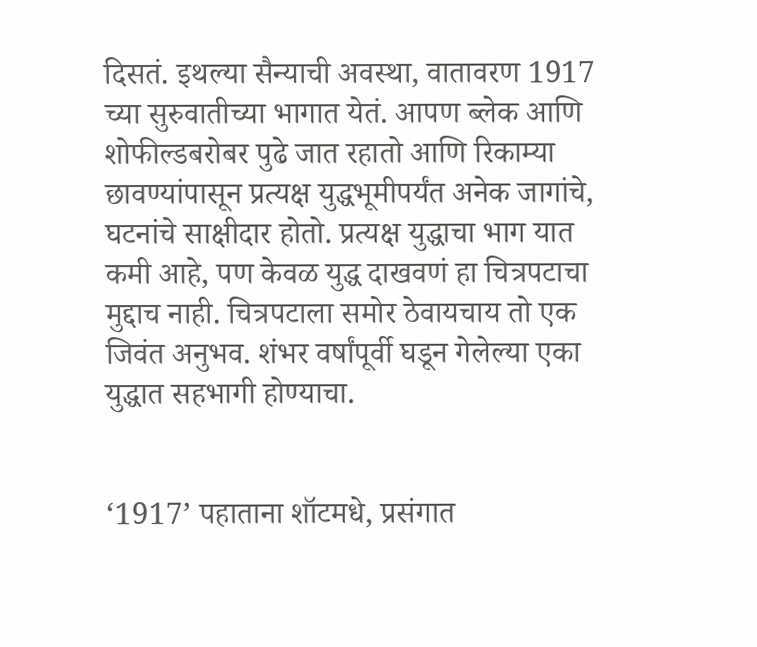दिसतं. इथल्या सैन्याची अवस्था, वातावरण 1917 च्या सुरुवातीच्या भागात येतं. आपण ब्लेक आणि शोफील्डबरोबर पुढे जात रहातो आणि रिकाम्या छावण्यांपासून प्रत्यक्ष युद्धभूमीपर्यंत अनेक जागांचे, घटनांचे साक्षीदार होतो. प्रत्यक्ष युद्धाचा भाग यात कमी आहे, पण केवळ युद्ध दाखवणं हा चित्रपटाचा मुद्दाच नाही. चित्रपटाला समोर ठेवायचाय तो एक जिवंत अनुभव. शंभर वर्षांपूर्वी घडून गेलेल्या एका युद्धात सहभागी होण्याचा.


‘1917’ पहाताना शॉटमधे, प्रसंगात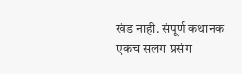खंड नाही. संपूर्ण कथानक एकच सलग प्रसंग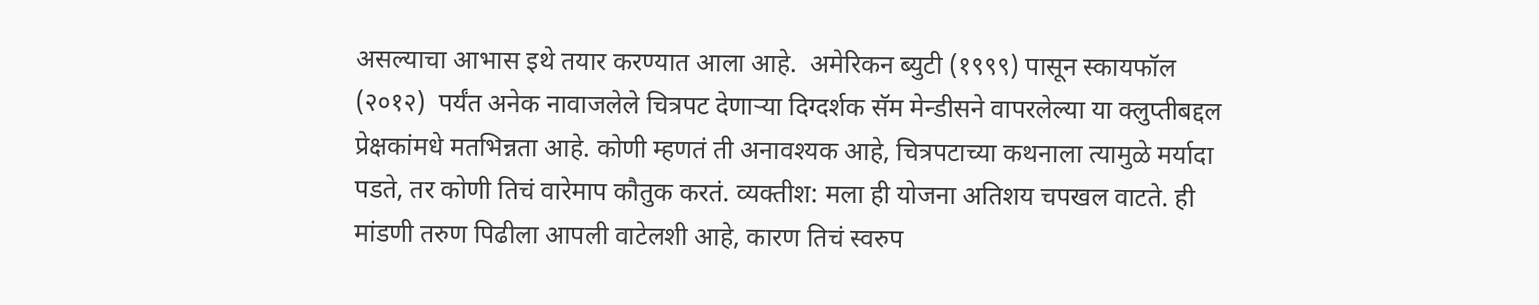असल्याचा आभास इथे तयार करण्यात आला आहे.  अमेरिकन ब्युटी (१९९९) पासून स्कायफॉल (२०१२)  पर्यंत अनेक नावाजलेले चित्रपट देणाऱ्या दिग्दर्शक सॅम मेन्डीसने वापरलेल्या या क्लुप्तीबद्दल प्रेक्षकांमधे मतभिन्नता आहे. कोणी म्हणतं ती अनावश्यक आहे, चित्रपटाच्या कथनाला त्यामुळे मर्यादा पडते, तर कोणी तिचं वारेमाप कौतुक करतं. व्यक्तीश: मला ही योजना अतिशय चपखल वाटते. ही मांडणी तरुण पिढीला आपली वाटेलशी आहे, कारण तिचं स्वरुप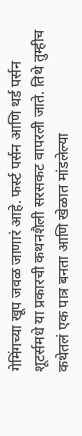गेमिंगच्या खूप जवळ जाणारं आहे. फर्स्ट पर्सन आणि थर्ड पर्सन शूटर्समधे या प्रकारची कथनशैली सरसकट वापरली जाते. तिथे तुम्हीच कथेतलं एक पात्र बनता आणि खेळात मांडलेल्या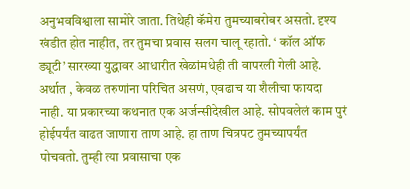अनुभवविश्वाला सामोरे जाता. तिथेही कॅमेरा तुमच्याबरोबर असतो. दृश्य खंडीत होत नाहीत, तर तुमचा प्रवास सलग चालू रहातो. ‘ कॉल ऑफ ड्यूटी’ सारख्या युद्धावर आधारीत खेळांमधेही ती वापरली गेली आहे. अर्थात , केवळ तरुणांना परिचित असणं, एवढाच या शैलीचा फायदा नाही. या प्रकारच्या कथनात एक अर्जन्सीदेखील आहे. सोपवलेलं काम पुरं होईपर्यंत वाढत जाणारा ताण आहे. हा ताण चित्रपट तुमच्यापर्यंत पोचवतो. तुम्ही त्या प्रवासाचा एक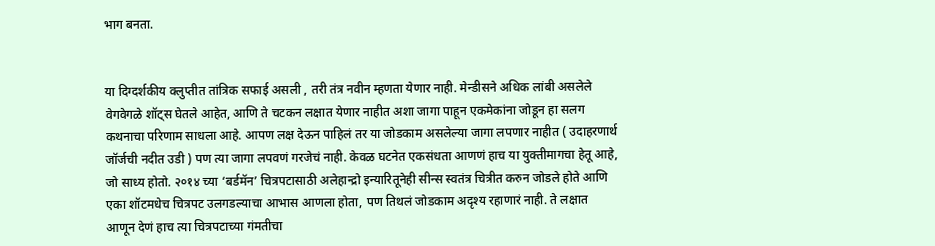भाग बनता.


या दिग्दर्शकीय क्लुप्तीत तांत्रिक सफाई असली , तरी तंत्र नवीन म्हणता येणार नाही. मेन्डीसने अधिक लांबी असलेले वेगवेगळे शॉट्स घेतले आहेत, आणि ते चटकन लक्षात येणार नाहीत अशा जागा पाहून एकमेकांना जोडून हा सलग कथनाचा परिणाम साधला आहे. आपण लक्ष देऊन पाहिलं तर या जोडकाम असलेल्या जागा लपणार नाहीत ( उदाहरणार्थ जॉर्जची नदीत उडी ) पण त्या जागा लपवणं गरजेचं नाही. केवळ घटनेत एकसंधता आणणं हाच या युक्तीमागचा हेतू आहे, जो साध्य होतो. २०१४ च्या ‘बर्डमॅन’ चित्रपटासाठी अलेहान्द्रो इन्यारितूनेही सीन्स स्वतंत्र चित्रीत करुन जोडले होते आणि एका शॉटमधेच चित्रपट उलगडल्याचा आभास आणला होता, पण तिथलं जोडकाम अदृश्य रहाणारं नाही. ते लक्षात आणून देणं हाच त्या चित्रपटाच्या गंमतीचा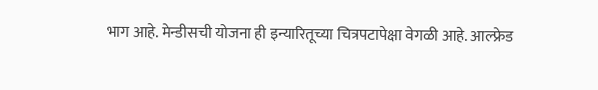भाग आहे. मेन्डीसची योजना ही इन्यारितूच्या चित्रपटापेक्षा वेगळी आहे. आल्फ्रेड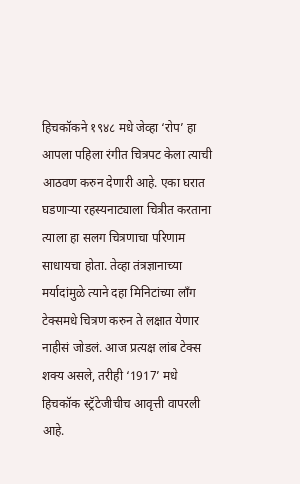हिचकॉकने १९४८ मधे जेव्हा ‘रोप’ हा आपला पहिला रंगीत चित्रपट केला त्याची आठवण करुन देणारी आहे. एका घरात घडणाऱ्या रहस्यनाट्याला चित्रीत करताना त्याला हा सलग चित्रणाचा परिणाम साधायचा होता. तेव्हा तंत्रज्ञानाच्या मर्यादांमुळे त्याने दहा मिनिटांच्या लॉंग टेक्समधे चित्रण करुन ते लक्षात येणार नाहीसं जोडलं. आज प्रत्यक्ष लांब टेक्स शक्य असले, तरीही ‘1917’ मधे हिचकॉक स्ट्रॅटेजीचीच आवृत्ती वापरली आहे.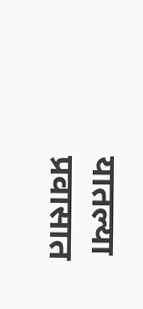यातल्या प्रवासात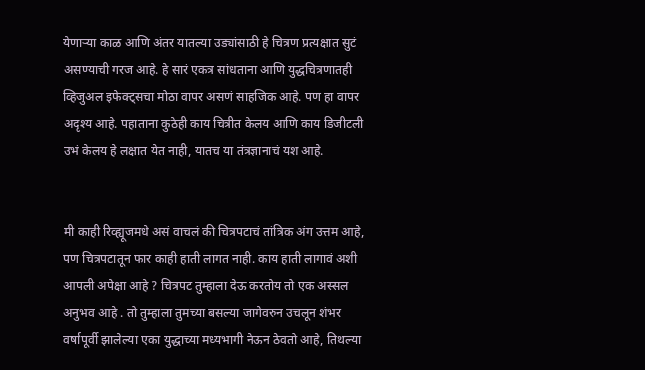येणाऱ्या काळ आणि अंतर यातल्या उड्यांसाठी हे चित्रण प्रत्यक्षात सुटं असण्याची गरज आहे. हे सारं एकत्र सांधताना आणि युद्धचित्रणातही व्हिजुअल इफेक्ट्सचा मोठा वापर असणं साहजिक आहे. पण हा वापर अदृश्य आहे. पहाताना कुठेही काय चित्रीत केलय आणि काय डिजीटली उभं केलय हे लक्षात येत नाही, यातच या तंत्रज्ञानाचं यश आहे.


मी काही रिव्ह्यूजमधे असं वाचलं की चित्रपटाचं तांत्रिक अंग उत्तम आहे, पण चित्रपटातून फार काही हाती लागत नाही. काय हाती लागावं अशी आपली अपेक्षा आहे ? चित्रपट तुम्हाला देऊ करतोय तो एक अस्सल अनुभव आहे . तो तुम्हाला तुमच्या बसल्या जागेवरुन उचलून शंभर वर्षापूर्वी झालेल्या एका युद्धाच्या मध्यभागी नेऊन ठेवतो आहे, तिथल्या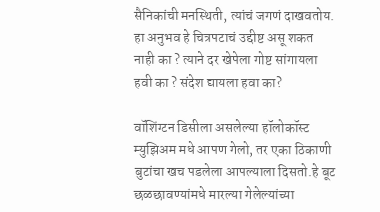सैनिकांची मनस्थिती, त्यांचं जगणं दाखवतोय. हा अनुभव हे चित्रपटाचं उद्दीष्ट असू शकत नाही का ? त्याने दर खेपेला गोष्ट सांगायला हवी का ? संदेश द्यायला हवा का?

वॉशिंग्टन डिसीला असलेल्या हॉलोकॉस्ट म्युझिअम मधे आपण गेलो, तर एका ठिकाणी बुटांचा खच पडलेला आपल्याला दिसतो.हे बूट छळछावण्यांमधे मारल्या गेलेल्यांच्या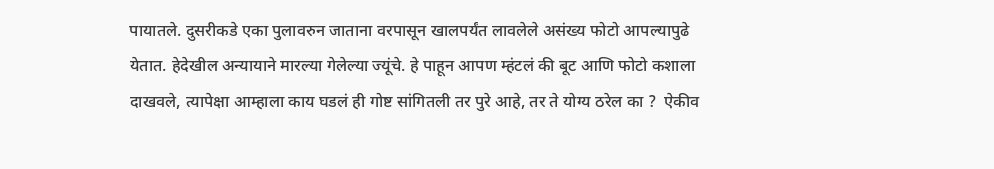पायातले. दुसरीकडे एका पुलावरुन जाताना वरपासून खालपर्यंत लावलेले असंख्य फोटो आपल्यापुढे येतात. हेदेखील अन्यायाने मारल्या गेलेल्या ज्यूंचे. हे पाहून आपण म्हंटलं की बूट आणि फोटो कशाला दाखवले, त्यापेक्षा आम्हाला काय घडलं ही गोष्ट सांगितली तर पुरे आहे, तर ते योग्य ठरेल का ?  ऐकीव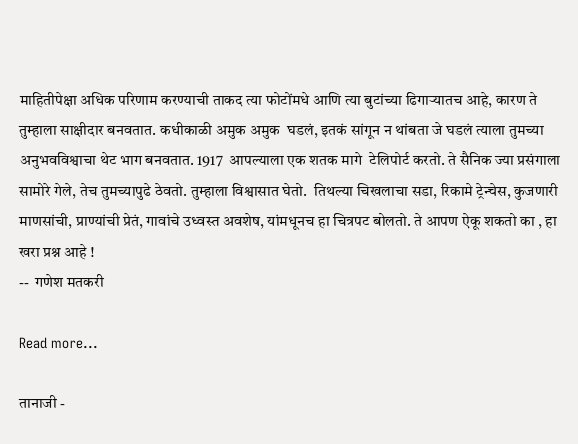माहितीपेक्षा अधिक परिणाम करण्याची ताकद त्या फोटोंमधे आणि त्या बुटांच्या ढिगाऱ्यातच आहे, कारण ते तुम्हाला साक्षीदार बनवतात. कधीकाळी अमुक अमुक  घडलं, इतकं सांगून न थांबता जे घडलं त्याला तुमच्या अनुभवविश्वाचा थेट भाग बनवतात. 1917  आपल्याला एक शतक मागे  टेलिपोर्ट करतो. ते सैनिक ज्या प्रसंगाला सामोरे गेले, तेच तुमच्यापुढे ठेवतो. तुम्हाला विश्वासात घेतो.  तिथल्या चिखलाचा सडा, रिकामे ट्रेन्चेस, कुजणारी माणसांची, प्राण्यांची प्रेतं, गावांचे उध्वस्त अवशेष, यांमधूनच हा चित्रपट बोलतो. ते आपण ऐकू शकतो का , हा खरा प्रश्न आहे !
--  गणेश मतकरी

Read more...

तानाजी -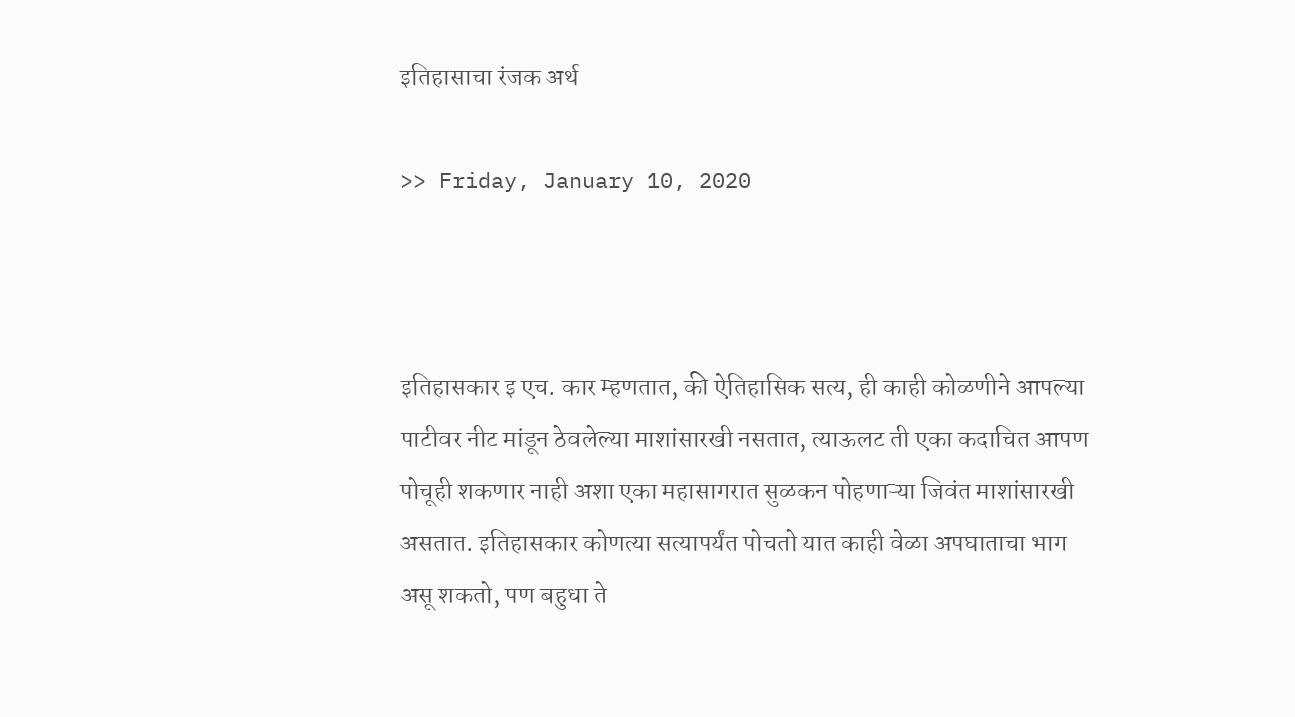इतिहासाचा रंजक अर्थ

>> Friday, January 10, 2020



इतिहासकार इ एच. कार म्हणतात, की ऐतिहासिक सत्य, ही काही कोळणीने आपल्या पाटीवर नीट मांडून ठेवलेल्या माशांसारखी नसतात, त्याऊलट ती एका कदाचित आपण पोचूही शकणार नाही अशा एका महासागरात सुळकन पोहणाऱ्या जिवंत माशांसारखी असतात. इतिहासकार कोणत्या सत्यापर्यंत पोचतो यात काही वेळा अपघाताचा भाग असू शकतो, पण बहुधा ते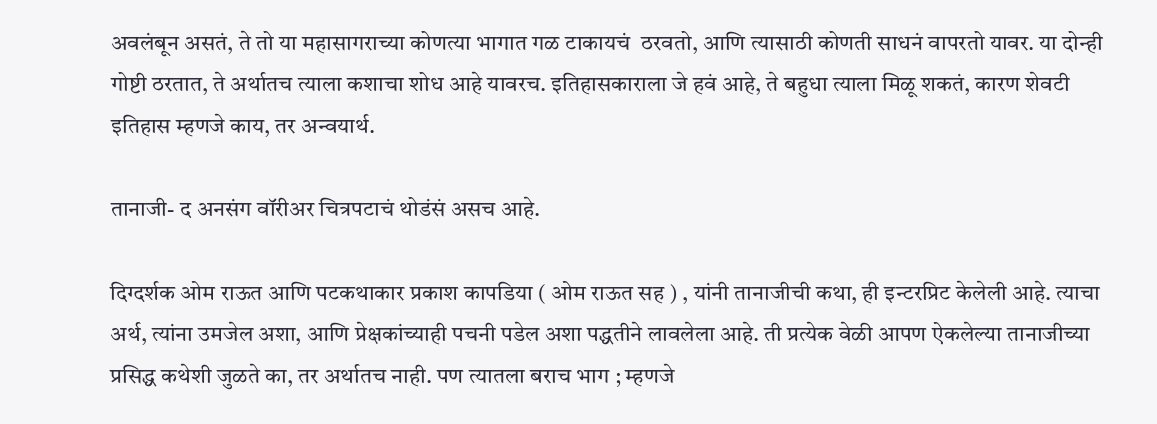अवलंबून असतं, ते तो या महासागराच्या कोणत्या भागात गळ टाकायचं  ठरवतो, आणि त्यासाठी कोणती साधनं वापरतो यावर. या दोन्ही गोष्टी ठरतात, ते अर्थातच त्याला कशाचा शोध आहे यावरच. इतिहासकाराला जे हवं आहे, ते बहुधा त्याला मिळू शकतं, कारण शेवटी इतिहास म्हणजे काय, तर अन्वयार्थ.

तानाजी- द अनसंग वॉरीअर चित्रपटाचं थोडंसं असच आहे.

दिग्दर्शक ओम राऊत आणि पटकथाकार प्रकाश कापडिया ( ओम राऊत सह ) , यांनी तानाजीची कथा, ही इन्टरप्रिट केलेली आहे. त्याचा अर्थ, त्यांना उमजेल अशा, आणि प्रेक्षकांच्याही पचनी पडेल अशा पद्धतीने लावलेला आहे. ती प्रत्येक वेळी आपण ऐकलेल्या तानाजीच्या प्रसिद्ध कथेशी जुळते का, तर अर्थातच नाही. पण त्यातला बराच भाग ; म्हणजे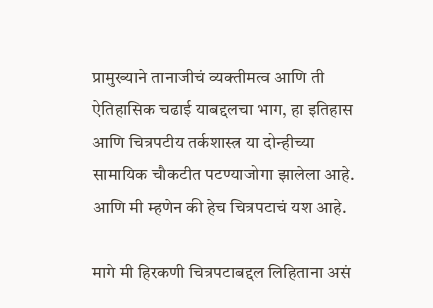प्रामुख्याने तानाजीचं व्यक्तीमत्व आणि ती ऐतिहासिक चढाई याबद्दलचा भाग, हा इतिहास आणि चित्रपटीय तर्कशास्त्र या दोन्हीच्या सामायिक चौकटीत पटण्याजोगा झालेला आहे. आणि मी म्हणेन की हेच चित्रपटाचं यश आहे.

मागे मी हिरकणी चित्रपटाबद्दल लिहिताना असं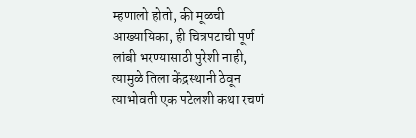म्हणालो होतो, की मूळची आख्यायिका, ही चित्रपटाची पूर्ण लांबी भरण्यासाठी पुरेशी नाही, त्यामुळे तिला केंद्रस्थानी ठेवून त्याभोवती एक पटेलशी कथा रचणं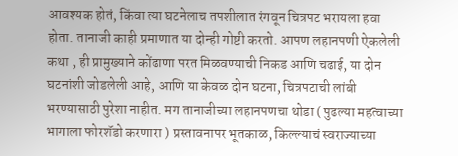आवश्यक होतं, किंवा त्या घटनेलाच तपशीलात रंगवून चित्रपट भरायला हवा होता. तानाजी काही प्रमाणात या दोन्ही गोष्टी करतो. आपण लहानपणी ऐकलेली कथा , ही प्रामुख्याने कोंढाणा परत मिळवण्याची निकड आणि चढाई, या दोन घटनांशी जोडलेली आहे, आणि या केवळ दोन घटना, चित्रपटाची लांबी भरण्यासाठी पुरेशा नाहीत. मग तानाजीच्या लहानपणचा थोडा ( पुढल्या महत्वाच्या भागाला फोरशॅडो करणारा ) प्रस्तावनापर भूतकाळ, किल्ल्याचं स्वराज्याच्या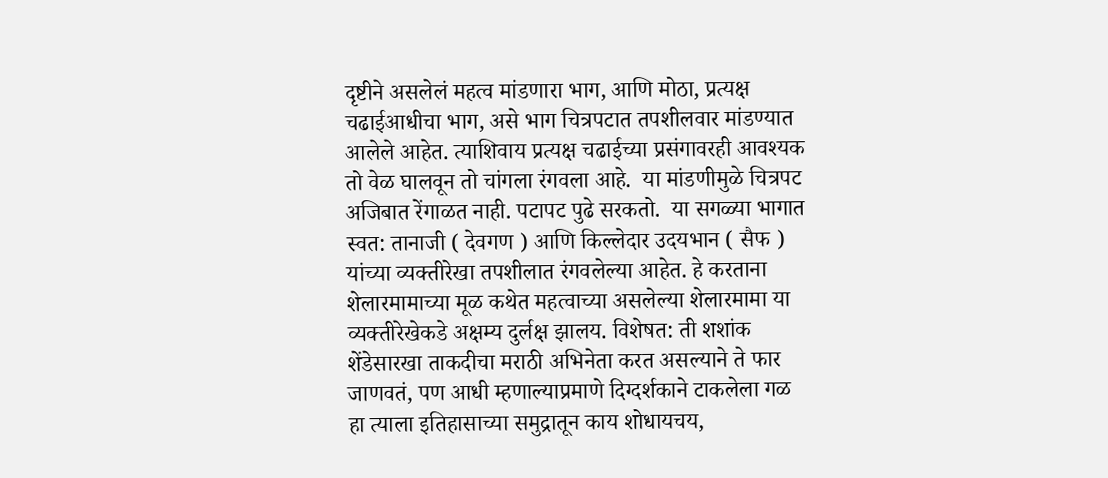दृष्टीने असलेलं महत्व मांडणारा भाग, आणि मोठा, प्रत्यक्ष चढाईआधीचा भाग, असे भाग चित्रपटात तपशीलवार मांडण्यात आलेले आहेत. त्याशिवाय प्रत्यक्ष चढाईच्या प्रसंगावरही आवश्यक तो वेळ घालवून तो चांगला रंगवला आहे.  या मांडणीमुळे चित्रपट अजिबात रेंगाळत नाही. पटापट पुढे सरकतो.  या सगळ्या भागात स्वत: तानाजी ( देवगण ) आणि किल्लेदार उदयभान ( सैफ ) यांच्या व्यक्तीरेखा तपशीलात रंगवलेल्या आहेत. हे करताना शेलारमामाच्या मूळ कथेत महत्वाच्या असलेल्या शेलारमामा या व्यक्तीरेखेकडे अक्षम्य दुर्लक्ष झालय. विशेषत: ती शशांक शेंडेसारखा ताकदीचा मराठी अभिनेता करत असल्याने ते फार जाणवतं, पण आधी म्हणाल्याप्रमाणे दिग्दर्शकाने टाकलेला गळ हा त्याला इतिहासाच्या समुद्रातून काय शोधायचय,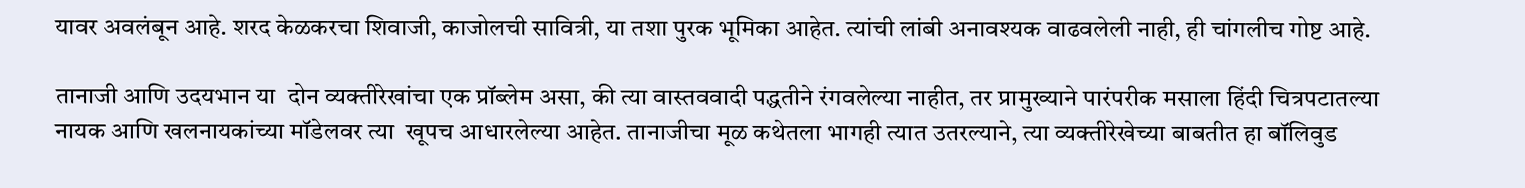यावर अवलंबून आहे. शरद केळकरचा शिवाजी, काजोलची सावित्री, या तशा पुरक भूमिका आहेत. त्यांची लांबी अनावश्यक वाढवलेली नाही, ही चांगलीच गोष्ट आहे.

तानाजी आणि उदयभान या  दोन व्यक्तीरेखांचा एक प्रॉब्लेम असा, की त्या वास्तववादी पद्धतीने रंगवलेल्या नाहीत, तर प्रामुख्याने पारंपरीक मसाला हिंदी चित्रपटातल्या नायक आणि खलनायकांच्या मॉडेलवर त्या  खूपच आधारलेल्या आहेत. तानाजीचा मूळ कथेतला भागही त्यात उतरल्याने, त्या व्यक्तीरेखेच्या बाबतीत हा बॉलिवुड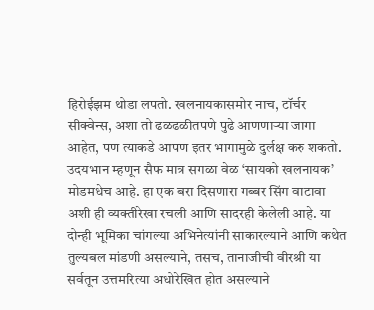हिरोईझम थोडा लपतो. खलनायकासमोर नाच, टॉर्चर सीक्वेन्स, अशा तो ढळढळीतपणे पुढे आणणाऱ्या जागा आहेत, पण त्याकडे आपण इतर भागामुळे दुर्लक्ष करु शकतो. उदयभान म्हणून सैफ मात्र सगळा वेळ ‘सायको खलनायक’ मोडमधेच आहे. हा एक बरा दिसणारा गब्बर सिंग वाटावा अशी ही व्यक्तीरेखा रचली आणि सादरही केलेली आहे. या दोन्ही भूमिका चांगल्या अभिनेत्यांनी साकारल्याने आणि कथेत तुल्यबल मांडणी असल्याने, तसच, तानाजीची वीरश्री या सर्वतून उत्तमरित्या अधोरेखित होत असल्याने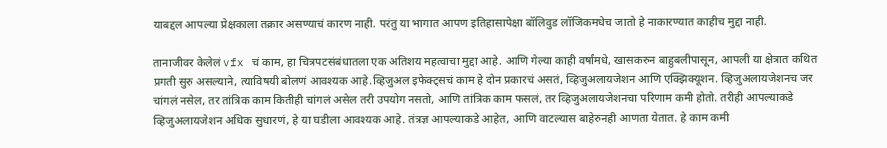याबद्दल आपल्या प्रेक्षकाला तक्रार असण्याचं कारण नाही. परंतु या भागात आपण इतिहासापेक्षा बॉलिवुड लॉजिकमधेच जातो हे नाकारण्यात काहीच मुद्दा नाही.

तानाजीवर केलेलं vfx चं काम, हा चित्रपटसंबंधातला एक अतिशय महत्वाचा मुद्दा आहे. आणि गेल्या काही वर्षांमधे, खासकरुन बाहुबलीपासून, आपली या क्षेत्रात कथित प्रगती सुरु असल्याने, त्याविषयी बोलणं आवश्यक आहे.व्हिजुअल इफेक्ट्सचं काम हे दोन प्रकारचं असतं, व्हिजुअलायजेशन आणि एक्झिक्यूशन. व्हिजुअलायजेशनच जर चांगलं नसेल, तर तांत्रिक काम कितीही चांगलं असेल तरी उपयोग नसतो, आणि तांत्रिक काम फसलं, तर व्हिजुअलायजेशनचा परिणाम कमी होतो. तरीही आपल्याकडे व्हिजुअलायजेशन अधिक सुधारणं, हे या घडीला आवश्यक आहे. तंत्रज्ञ आपल्याकडे आहेत, आणि वाटल्यास बाहेरुनही आणता येतात. हे काम कमी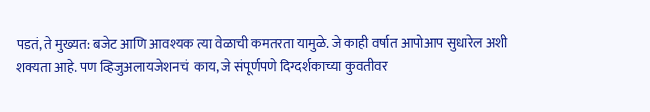पडतं, ते मुख्यत: बजेट आणि आवश्यक त्या वेळाची कमतरता यामुळे. जे काही वर्षात आपोआप सुधारेल अशी शक्यता आहे. पण व्हिजुअलायजेशनचं  काय, जे संपूर्णपणे दिग्दर्शकाच्या कुवतीवर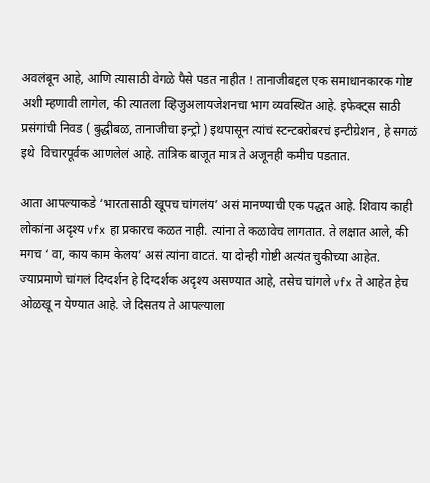अवलंबून आहे, आणि त्यासाठी वेगळे पैसे पडत नाहीत ! तानाजीबद्दल एक समाधानकारक गोष्ट अशी म्हणावी लागेल, की त्यातला व्हिजुअलायजेशनचा भाग व्यवस्थित आहे. इफेक्ट्स साठी प्रसंगांची निवड ( बुद्धीबळ, तानाजीचा इन्ट्रो ) इथपासून त्यांचं स्टन्टबरोबरचं इन्टीग्रेशन , हे सगळं इथे  विचारपूर्वक आणलेलं आहे. तांत्रिक बाजूत मात्र ते अजूनही कमीच पडतात.

आता आपल्याकडे ‘भारतासाठी खूपच चांगलंय’ असं मानण्याची एक पद्धत आहे. शिवाय काही लोकांना अदृश्य vfx हा प्रकारच कळत नाही. त्यांना ते कळावेच लागतात. ते लक्षात आले, की मगच ‘ वा, काय काम केलय’ असं त्यांना वाटतं. या दोन्ही गोष्टी अत्यंत चुकीच्या आहेत. ज्याप्रमाणे चांगलं दिग्दर्शन हे दिग्दर्शक अदृश्य असण्यात आहे, तसेच चांगले vfx ते आहेत हेच ओळखू न येण्यात आहे. जे दिसतय ते आपल्याला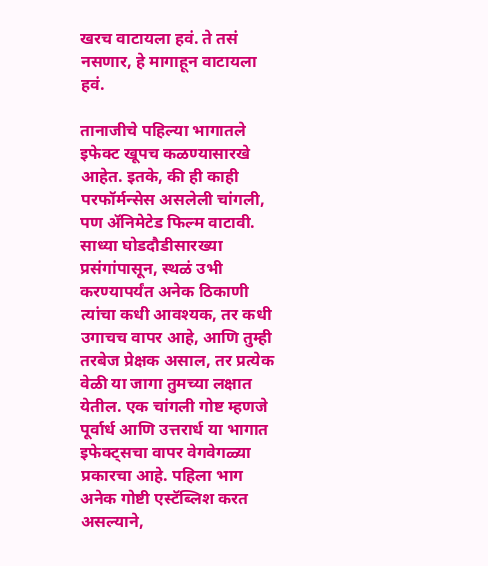खरच वाटायला हवं. ते तसं नसणार, हे मागाहून वाटायला हवं.

तानाजीचे पहिल्या भागातले इफेक्ट खूपच कळण्यासारखे आहेत. इतके, की ही काही परफॉर्मन्सेस असलेली चांगली, पण ॲनिमेटेड फिल्म वाटावी. साध्या घोडदौडीसारख्या प्रसंगांपासून, स्थळं उभी करण्यापर्यंत अनेक ठिकाणी त्यांचा कधी आवश्यक, तर कधी उगाचच वापर आहे, आणि तुम्ही तरबेज प्रेक्षक असाल, तर प्रत्येक वेळी या जागा तुमच्या लक्षात येतील. एक चांगली गोष्ट म्हणजे पूर्वार्ध आणि उत्तरार्ध या भागात इफेक्ट्सचा वापर वेगवेगळ्या प्रकारचा आहे. पहिला भाग अनेक गोष्टी एस्टॅब्लिश करत असल्याने,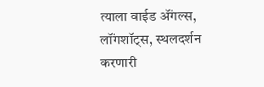त्याला वाईड ॲंगल्स, लॉंगशॉट्स, स्थलदर्शन करणारी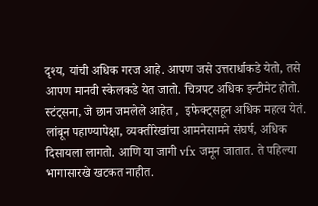दृश्य, यांची अधिक गरज आहे. आपण जसे उत्तरार्धाकडे येतो, तसे आपण मानवी स्केलकडे येत जातो. चित्रपट अधिक इन्टीमेट होतो. स्टंट्सना, जे छान जमलेले आहेत ,  इफेक्ट्सहून अधिक महत्व येतं. लांबून पहाण्यापेक्षा, व्यक्तीरेखांचा आमनेसामने संघर्ष, अधिक दिसायला लागतो. आणि या जागी vfx जमून जातात. ते पहिल्या भागासारखे खटकत नाहीत.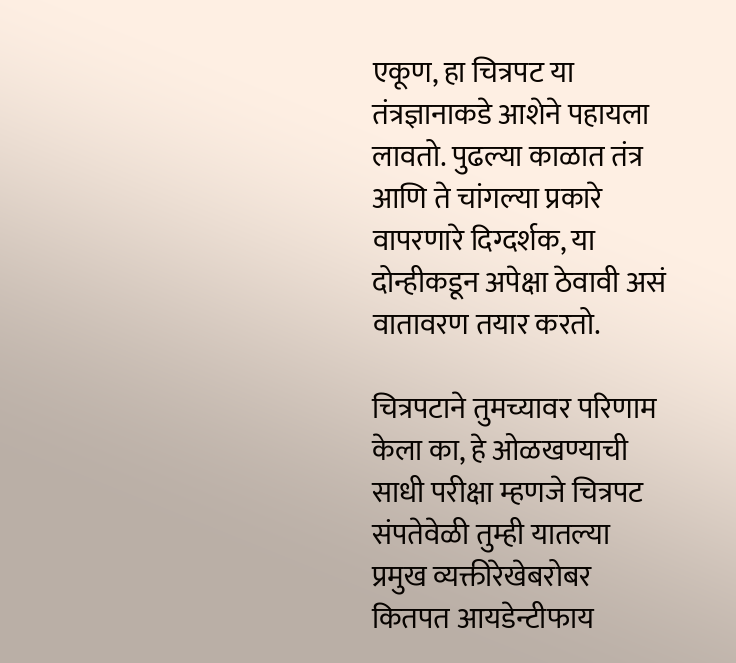एकूण, हा चित्रपट या तंत्रज्ञानाकडे आशेने पहायला लावतो. पुढल्या काळात तंत्र आणि ते चांगल्या प्रकारे वापरणारे दिग्दर्शक, या दोन्हीकडून अपेक्षा ठेवावी असं वातावरण तयार करतो.

चित्रपटाने तुमच्यावर परिणाम केला का, हे ओळखण्याची साधी परीक्षा म्हणजे चित्रपट संपतेवेळी तुम्ही यातल्या प्रमुख व्यक्तीरेखेबरोबर कितपत आयडेन्टीफाय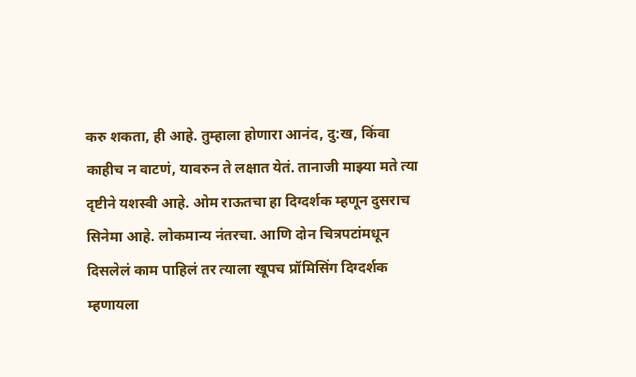करु शकता, ही आहे. तुम्हाला होणारा आनंद, दु:ख, किंवा काहीच न वाटणं, यावरुन ते लक्षात येतं. तानाजी माझ्या मते त्या दृष्टीने यशस्वी आहे. ओम राऊतचा हा दिग्दर्शक म्हणून दुसराच सिनेमा आहे. लोकमान्य नंतरचा. आणि दोन चित्रपटांमधून दिसलेलं काम पाहिलं तर त्याला खूपच प्रॉमिसिंग दिग्दर्शक म्हणायला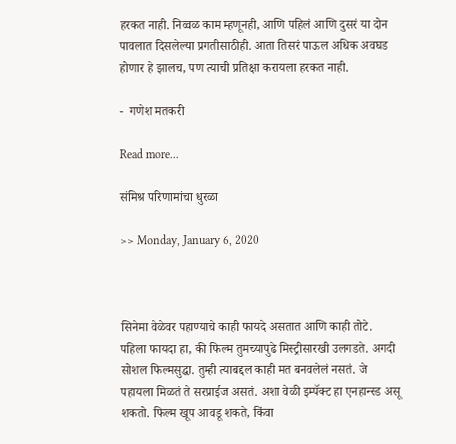हरकत नाही. निव्वळ काम म्हणूनही, आणि पहिलं आणि दुसरं या दोन पावलात दिसलेल्या प्रगतीसाठीही. आता तिसरं पाऊल अधिक अवघड होणार हे झालच, पण त्याची प्रतिक्षा करायला हरकत नाही.

-  गणेश मतकरी

Read more...

संमिश्र परिणामांचा धुरळा

>> Monday, January 6, 2020



सिनेमा वेळेवर पहाण्याचे काही फायदे असतात आणि काही तोटे. पहिला फायदा हा, की फिल्म तुमच्यापुढे मिस्ट्रीसारखी उलगडते. अगदी सोशल फिल्मसुद्धा. तुम्ही त्याबद्दल काही मत बनवलेलं नसतं. जे पहायला मिळतं ते सरप्राईज असतं. अशा वेळी इम्पॅक्ट हा एनहान्स्ड असू शकतो. फिल्म खूप आवडू शकते, किंवा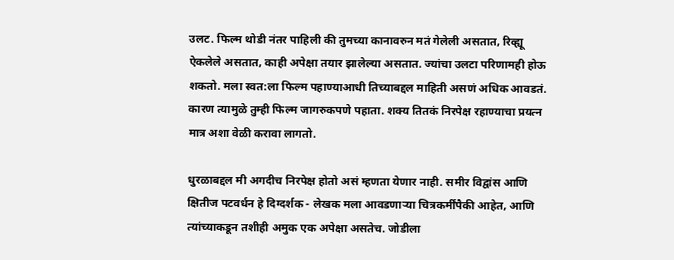उलट. फिल्म थोडी नंतर पाहिली की तुमच्या कानावरुन मतं गेलेली असतात, रिव्ह्यू ऐकलेले असतात, काही अपेक्षा तयार झालेल्या असतात. ज्यांचा उलटा परिणामही होऊ शकतो. मला स्वत:ला फिल्म पहाण्याआधी तिच्याबद्दल माहिती असणं अधिक आवडतं. कारण त्यामुळे तुम्ही फिल्म जागरुकपणे पहाता. शक्य तितकं निरपेक्ष रहाण्याचा प्रयत्न मात्र अशा वेळी करावा लागतो.

धुरळाबद्दल मी अगदीच निरपेक्ष होतो असं म्हणता येणार नाही. समीर विद्वांस आणि क्षितीज पटवर्धन हे दिग्दर्शक - लेखक मला आवडणाऱ्या चित्रकर्मींपैकी आहेत, आणि त्यांच्याकडून तशीही अमुक एक अपेक्षा असतेच. जोडीला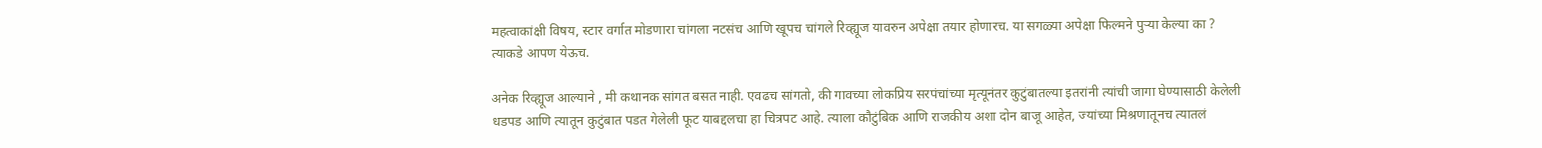महत्वाकांक्षी विषय, स्टार वर्गात मोडणारा चांगला नटसंच आणि खूपच चांगले रिव्ह्यूज यावरुन अपेक्षा तयार होणारच. या सगळ्या अपेक्षा फिल्मने पुऱ्या केल्या का ? त्याकडे आपण येऊच.

अनेक रिव्ह्यूज आल्याने , मी कथानक सांगत बसत नाही. एवढच सांगतो, की गावच्या लोकप्रिय सरपंचांच्या मृत्यूनंतर कुटुंबातल्या इतरांनी त्यांची जागा घेण्यासाठी केलेली धडपड आणि त्यातून कुटुंबात पडत गेलेली फूट याबद्दलचा हा चित्रपट आहे. त्याला कौटुंबिक आणि राजकीय अशा दोन बाजू आहेत, ज्यांच्या मिश्रणातूनच त्यातलं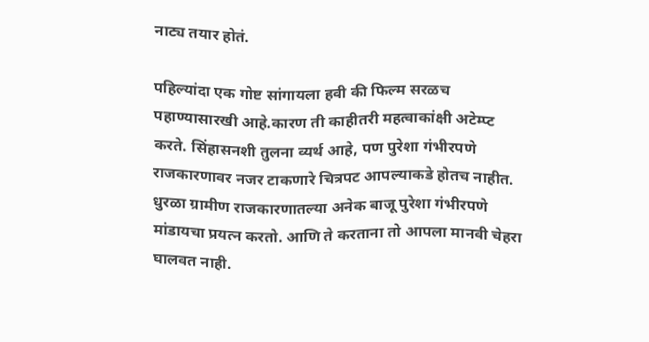नाट्य तयार होतं.

पहिल्यांदा एक गोष्ट सांगायला हवी की फिल्म सरळच पहाण्यासारखी आहे.कारण ती काहीतरी महत्वाकांक्षी अटेम्प्ट करते. सिंहासनशी तुलना व्यर्थ आहे, पण पुरेशा गंभीरपणे राजकारणावर नजर टाकणारे चित्रपट आपल्याकडे होतच नाहीत. धुरळा ग्रामीण राजकारणातल्या अनेक बाजू पुरेशा गंभीरपणे मांडायचा प्रयत्न करतो. आणि ते करताना तो आपला मानवी चेहरा घालवत नाही.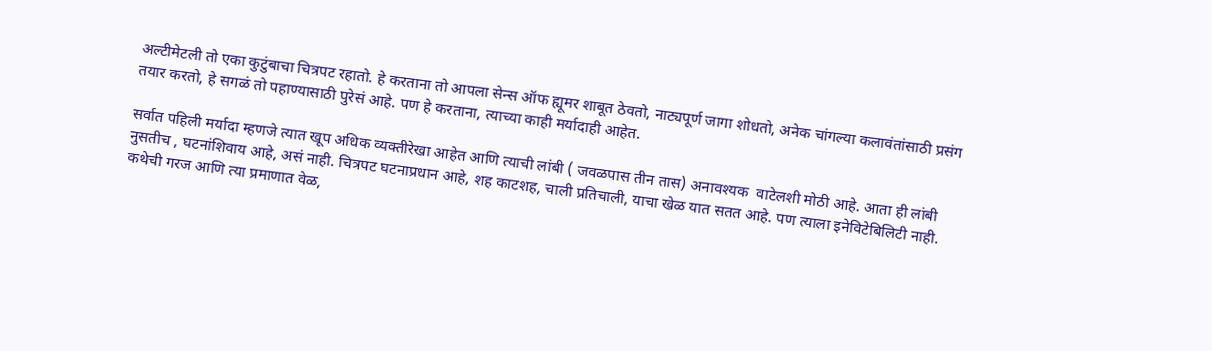अल्टीमेटली तो एका कुटुंबाचा चित्रपट रहातो. हे करताना तो आपला सेन्स ऑफ ह्यूमर शाबूत ठेवतो, नाट्यपूर्ण जागा शोधतो, अनेक चांगल्या कलावंतांसाठी प्रसंग तयार करतो, हे सगळं तो पहाण्यासाठी पुरेसं आहे. पण हे करताना, त्याच्या काही मर्यादाही आहेत.

सर्वात पहिली मर्यादा म्हणजे त्यात खूप अधिक व्यक्तीरेखा आहेत आणि त्याची लांबी ( जवळपास तीन तास) अनावश्यक  वाटेलशी मोठी आहे. आता ही लांबी नुसतीच , घटनांशिवाय आहे, असं नाही. चित्रपट घटनाप्रधान आहे, शह काटशह, चाली प्रतिचाली, याचा खेळ यात सतत आहे. पण त्याला इनेविटेबिलिटी नाही. कथेची गरज आणि त्या प्रमाणात वेळ,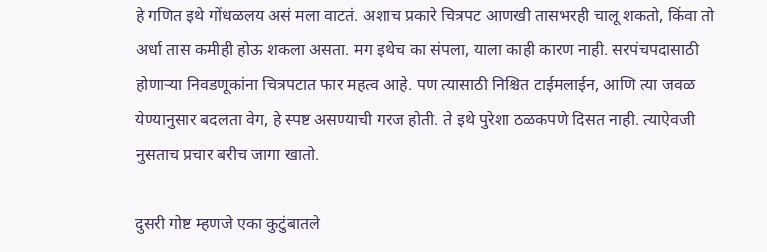हे गणित इथे गोंधळलय असं मला वाटतं. अशाच प्रकारे चित्रपट आणखी तासभरही चालू शकतो, किंवा तो अर्धा तास कमीही होऊ शकला असता. मग इथेच का संपला, याला काही कारण नाही. सरपंचपदासाठी होणाऱ्या निवडणूकांना चित्रपटात फार महत्व आहे. पण त्यासाठी निश्चित टाईमलाईन, आणि त्या जवळ येण्यानुसार बदलता वेग, हे स्पष्ट असण्याची गरज होती. ते इथे पुरेशा ठळकपणे दिसत नाही. त्याऐवजी नुसताच प्रचार बरीच जागा खातो.

दुसरी गोष्ट म्हणजे एका कुटुंबातले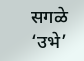सगळे ‘उभे’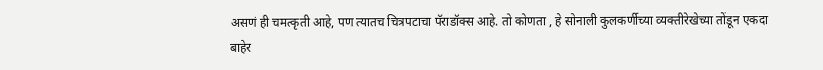असणं ही चमत्कृती आहे, पण त्यातच चित्रपटाचा पॅराडॉक्स आहे. तो कोणता , हे सोनाली कुलकर्णीच्या व्यक्तीरेखेच्या तोंडून एकदा बाहेर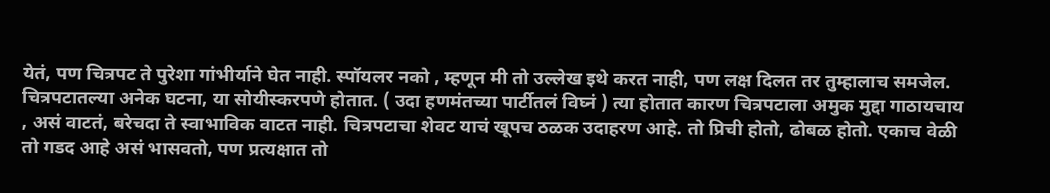येतं, पण चित्रपट ते पुरेशा गांभीर्याने घेत नाही. स्पॉयलर नको , म्हणून मी तो उल्लेख इथे करत नाही, पण लक्ष दिलत तर तुम्हालाच समजेल. चित्रपटातल्या अनेक घटना, या सोयीस्करपणे होतात. ( उदा हणमंतच्या पार्टीतलं विघ्नं ) त्या होतात कारण चित्रपटाला अमुक मुद्दा गाठायचाय , असं वाटतं, बरेचदा ते स्वाभाविक वाटत नाही. चित्रपटाचा शेवट याचं खूपच ठळक उदाहरण आहे. तो प्रिची होतो, ढोबळ होतो. एकाच वेळी तो गडद आहे असं भासवतो, पण प्रत्यक्षात तो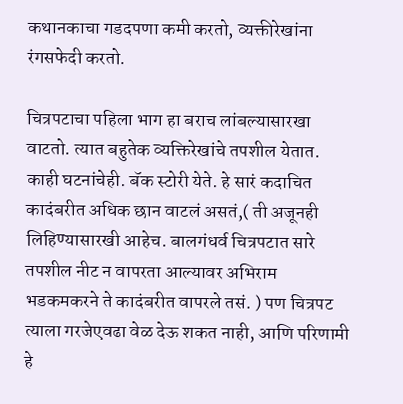कथानकाचा गडदपणा कमी करतो, व्यक्तीरेखांना रंगसफेदी करतो.

चित्रपटाचा पहिला भाग हा बराच लांबल्यासारखा वाटतो. त्यात बहुतेक व्यक्तिरेखांचे तपशील येतात. काही घटनांचेही. बॅक स्टोरी येते. हे सारं कदाचित कादंबरीत अधिक छान वाटलं असतं,( ती अजूनही लिहिण्यासारखी आहेच. बालगंधर्व चित्रपटात सारे तपशील नीट न वापरता आल्यावर अभिराम भडकमकरने ते कादंबरीत वापरले तसं. ) पण चित्रपट त्याला गरजेएवढा वेळ देऊ शकत नाही, आणि परिणामी हे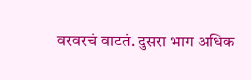वरवरचं वाटतं. दुसरा भाग अधिक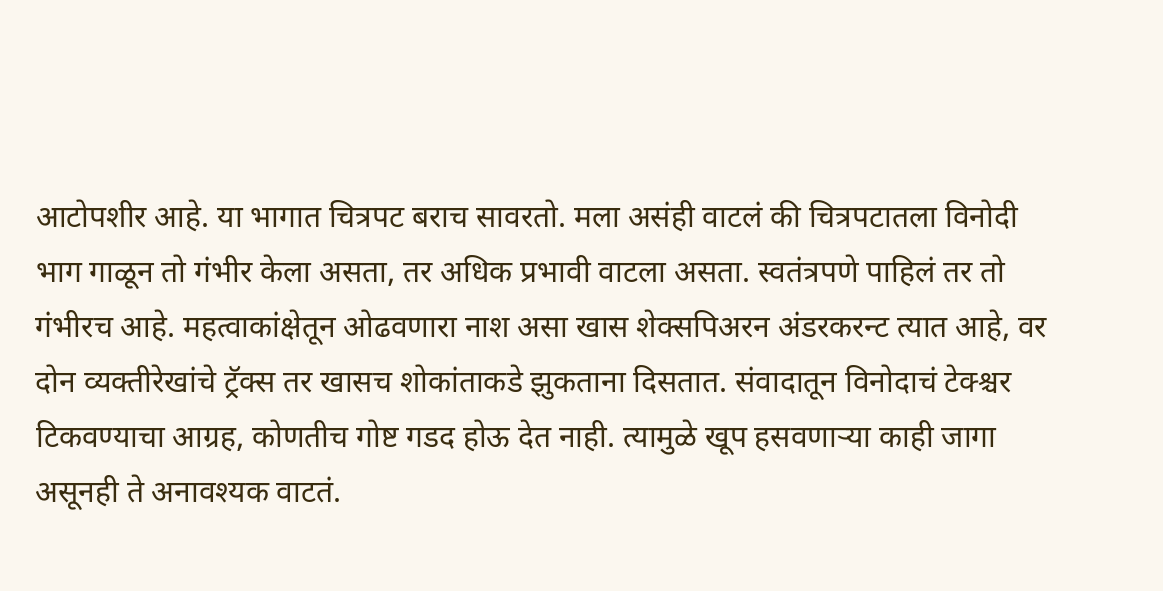आटोपशीर आहे. या भागात चित्रपट बराच सावरतो. मला असंही वाटलं की चित्रपटातला विनोदी भाग गाळून तो गंभीर केला असता, तर अधिक प्रभावी वाटला असता. स्वतंत्रपणे पाहिलं तर तो गंभीरच आहे. महत्वाकांक्षेतून ओढवणारा नाश असा खास शेक्सपिअरन अंडरकरन्ट त्यात आहे, वर दोन व्यक्तीरेखांचे ट्रॅक्स तर खासच शोकांताकडे झुकताना दिसतात. संवादातून विनोदाचं टेक्श्चर टिकवण्याचा आग्रह, कोणतीच गोष्ट गडद होऊ देत नाही. त्यामुळे खूप हसवणाऱ्या काही जागा असूनही ते अनावश्यक वाटतं.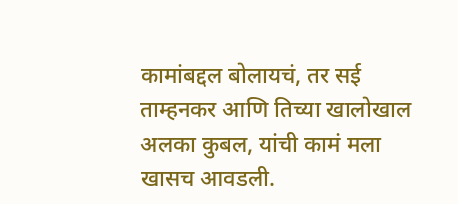कामांबद्दल बोलायचं, तर सई ताम्हनकर आणि तिच्या खालोखाल अलका कुबल, यांची कामं मला खासच आवडली.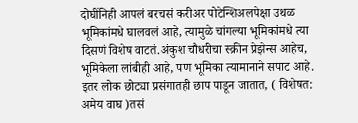दोघींनिही आपलं बरचसं करीअर पोटेन्शिअलपेक्षा उथळ भूमिकांमधे घालवलं आहे, त्यामुळे चांगल्या भूमिकांमधे त्या दिसणं विशेष वाटतं.अंकुश चौधरीचा स्क्रीन प्रेझेन्स आहेच, भूमिकेला लांबीही आहे, पण भूमिका त्यामानाने सपाट आहे. इतर लोक छोट्या प्रसंगातही छाप पाडून जातात, ( विशेषत: अमेय वाघ )तसं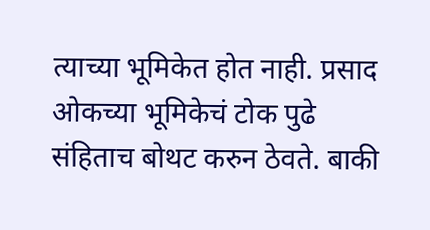त्याच्या भूमिकेत होत नाही. प्रसाद ओकच्या भूमिकेचं टोक पुढे संहिताच बोथट करुन ठेवते. बाकी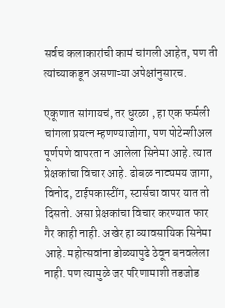सर्वच कलाकारांची कामं चांगली आहेत, पण ती त्यांच्याकडून असणाऱ्या अपेक्षांनुसारच.

एकूणात सांगायचं, तर धुरळा , हा एक फर्मली चांगला प्रयत्न म्हणण्याजोगा, पण पोटेन्शीअल पूर्णपणे वापरता न आलेला सिनेमा आहे. त्यात प्रेक्षकांचा विचार आहे. ढोबळ नाट्यमय जागा, विनोद, टाईपकास्टींग, स्टार्सचा वापर यात तो दिसतो. असा प्रेक्षकांचा विचार करण्यात फार गैर काही नाही. अखेर हा व्यावसायिक सिनेमा आहे. महोत्सवांना डोळ्यापुढे ठेवून बनवलेला नाही. पण त्यामुळे जर परिणामाशी तडजोड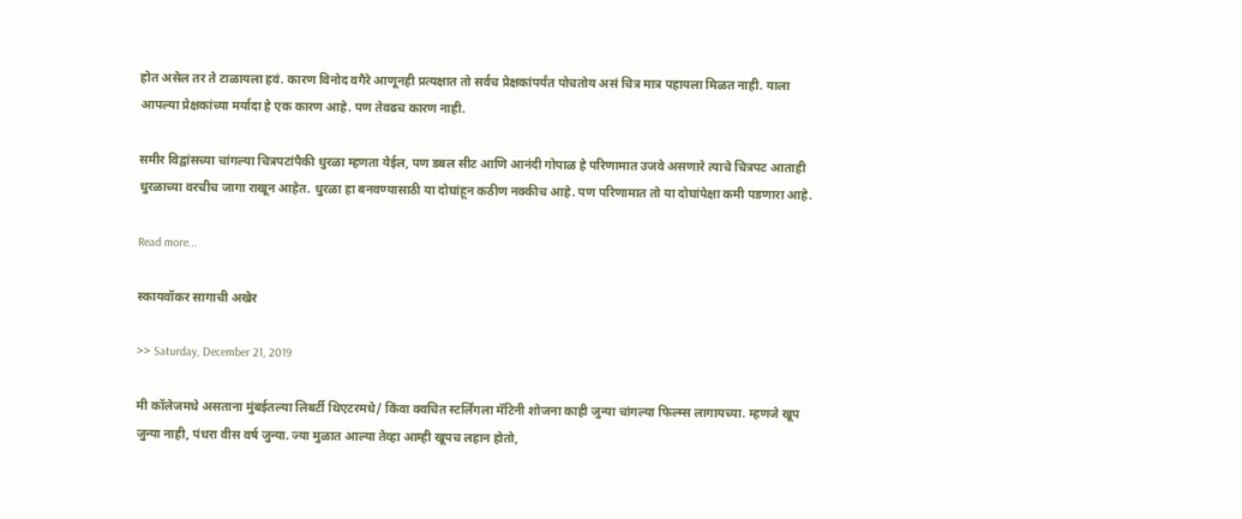होत असेल तर ते टाळायला हवं. कारण विनोद वगैरे आणूनही प्रत्यक्षात तो सर्वच प्रेक्षकांपर्यंत पोचतोय असं चित्र मात्र पहायला मिळत नाही. याला आपल्या प्रेक्षकांच्या मर्यादा हे एक कारण आहे. पण तेवढच कारण नाही.

समीर विद्वांसच्या चांगल्या चित्रपटांपैकी धुरळा म्हणता येईल, पण डबल सीट आणि आनंदी गोपाळ हे परिणामात उजवे असणारे त्याचे चित्रपट आताही धुरळाच्या वरचीच जागा राखून आहेत. धुरळा हा बनवण्यासाठी या दोघांहून कठीण नक्कीच आहे. पण परिणामात तो या दोघांपेक्षा कमी पडणारा आहे.

Read more...

स्कायवॉकर सागाची अखेर

>> Saturday, December 21, 2019

मी कॉलेजमधे असताना मुंबईतल्या लिबर्टी थिएटरमधे/ किंवा क्वचित स्टर्लिंगला मॅटिनी शोजना काही जुन्या चांगल्या फिल्म्स लागायच्या. म्हणजे खूप जुन्या नाही, पंधरा वीस वर्ष जुन्या. ज्या मुळात आल्या तेव्हा आम्ही खूपच लहान होतो,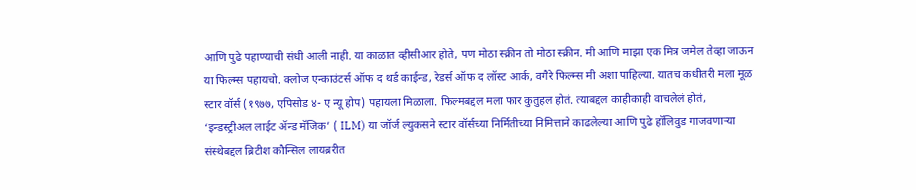आणि पुढे पहाण्याची संधी आली नाही. या काळात व्हीसीआर होते, पण मोठा स्क्रीन तो मोठा स्क्रीन. मी आणि माझा एक मित्र जमेल तेव्हा जाऊन या फिल्म्स पहायचो. क्लोज एन्काउंटर्स ऑफ द थर्ड काईन्ड, रेडर्स ऑफ द लॉस्ट आर्क, वगैरे फिल्म्स मी अशा पाहिल्या. यातच कधीतरी मला मूळ स्टार वॉर्स (१९७७, एपिसोड ४- ए न्यू होप) पहायला मिळाला. फिल्मबद्दल मला फार कुतुहल होतं. त्याबद्दल काहीकाही वाचलेलं होतं, ‘इन्डस्ट्रीअल लाईट ॲन्ड मॅजिक’ ( ILM) या जॉर्ज ल्युकसने स्टार वॉर्सच्या निर्मितीच्या निमित्ताने काढलेल्या आणि पुढे हॉलिवुड गाजवणाऱ्या संस्थेबद्दल ब्रिटीश कौन्सिल लायब्ररीत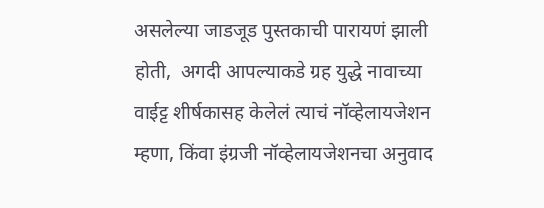असलेल्या जाडजूड पुस्तकाची पारायणं झाली होती,  अगदी आपल्याकडे ग्रह युद्धे नावाच्या वाईट्ट शीर्षकासह केलेलं त्याचं नॉव्हेलायजेशन म्हणा, किंवा इंग्रजी नॉव्हेलायजेशनचा अनुवाद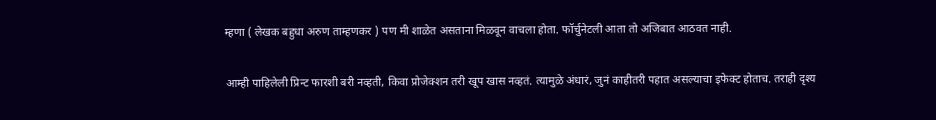म्हणा ( लेखक बहुधा अरुण ताम्हणकर ) पण मी शाळेत असताना मिळवून वाचला होता. फॉर्चुनेटली आता तो अजिबात आठवत नाही.

आम्ही पाहिलेली प्रिन्ट फारशी बरी नव्हती, किवा प्रोजेक्शन तरी खूप खास नव्हतं. त्यामुळे अंधारं, जुनं काहीतरी पहात असल्याचा इफेक्ट होताच. तराही दृश्य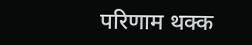परिणाम थक्क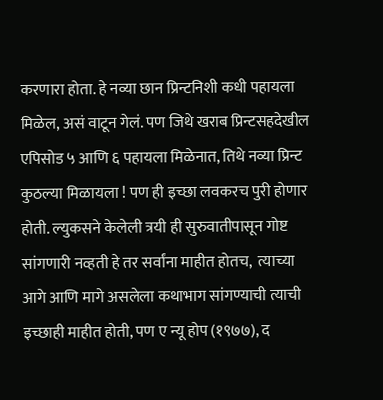करणारा होता. हे नव्या छान प्रिन्टनिशी कधी पहायला मिळेल, असं वाटून गेलं. पण जिथे खराब प्रिन्टसहदेखील एपिसोड ५ आणि ६ पहायला मिळेनात, तिथे नव्या प्रिन्ट कुठल्या मिळायला ! पण ही इच्छा लवकरच पुरी होणार होती. ल्युकसने केलेली त्रयी ही सुरुवातीपासून गोष्ट सांगणारी नव्हती हे तर सर्वांना माहीत होतच,  त्याच्या आगे आणि मागे असलेला कथाभाग सांगण्याची त्याची इच्छाही माहीत होती, पण ए न्यू होप (१९७७), द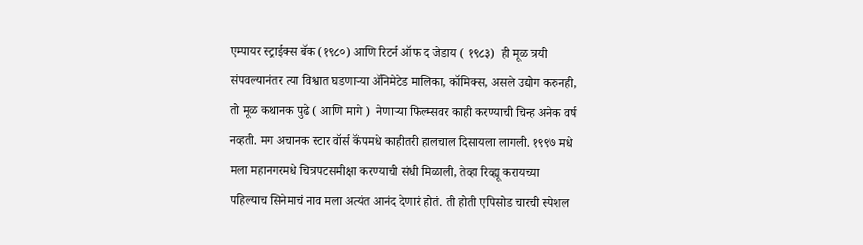एम्पायर स्ट्राईक्स बॅक (१९८०) आणि रिटर्न ऑफ द जेडाय ( १९८३)  ही मूळ त्रयी संपवल्यानंतर त्या विश्वात घडणाऱ्या ॲनिमेटेड मालिका, कॉमिक्स, असले उद्योग करुनही, तो मूळ कथानक पुढे ( आणि मागे )  नेणाऱ्या फिल्म्सवर काही करण्याची चिन्ह अनेक वर्ष नव्हती. मग अचानक स्टार वॉर्स कॅंपमधे काहीतरी हालचाल दिसायला लागली. १९९७ मधे मला महानगरमधे चित्रपटसमीक्षा करण्याची संधी मिळाली, तेव्हा रिव्ह्यू करायच्या पहिल्याच सिनेमाचं नाव मला अत्यंत आनंद देणारं होतं. ती होती एपिसोड चारची स्पेशल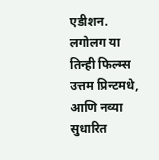एडीशन. लगोलग या तिन्ही फिल्म्स उत्तम प्रिन्टमधे, आणि नव्या सुधारित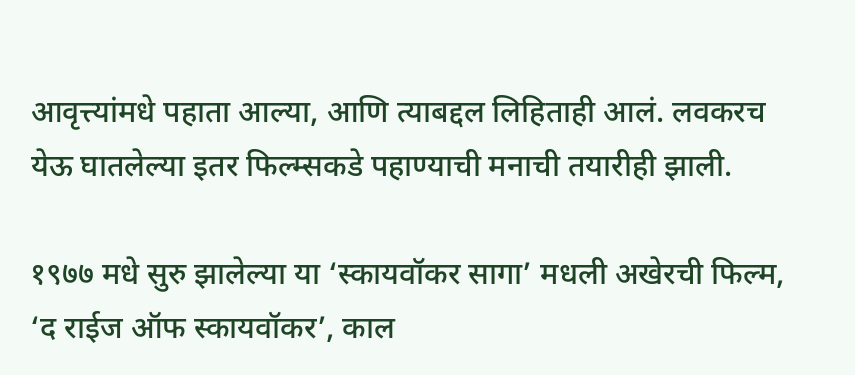आवृत्त्यांमधे पहाता आल्या, आणि त्याबद्दल लिहिताही आलं. लवकरच येऊ घातलेल्या इतर फिल्म्सकडे पहाण्याची मनाची तयारीही झाली.

१९७७ मधे सुरु झालेल्या या ‘स्कायवॉकर सागा’ मधली अखेरची फिल्म, ‘द राईज ऑफ स्कायवॉकर’, काल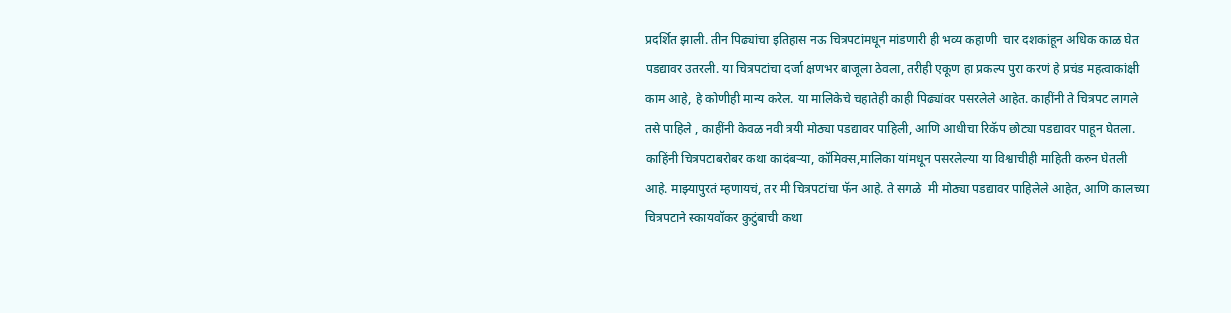प्रदर्शित झाली. तीन पिढ्यांचा इतिहास नऊ चित्रपटांमधून मांडणारी ही भव्य कहाणी  चार दशकांहून अधिक काळ घेत पडद्यावर उतरली. या चित्रपटांचा दर्जा क्षणभर बाजूला ठेवला, तरीही एकूण हा प्रकल्प पुरा करणं हे प्रचंड महत्वाकांक्षी काम आहे, हे कोणीही मान्य करेल. या मालिकेचे चहातेही काही पिढ्यांवर पसरलेले आहेत. काहींनी ते चित्रपट लागले तसे पाहिले , काहींनी केवळ नवी त्रयी मोठ्या पडद्यावर पाहिली, आणि आधीचा रिकॅप छोट्या पडद्यावर पाहून घेतला. काहिंनी चित्रपटाबरोबर कथा कादंबऱ्या, कॉमिक्स,मालिका यांमधून पसरलेल्या या विश्वाचीही माहिती करुन घेतली आहे. माझ्यापुरतं म्हणायचं, तर मी चित्रपटांचा फॅन आहे. ते सगळे  मी मोठ्या पडद्यावर पाहिलेले आहेत, आणि कालच्या चित्रपटाने स्कायवॉकर कुटुंबाची कथा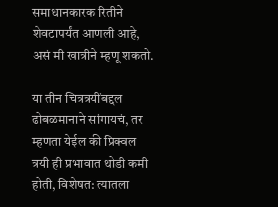समाधानकारक रितीने शेवटापर्यंत आणली आहे, असं मी खात्रीने म्हणू शकतो.

या तीन चित्रत्रयींबद्दल ढोबळमानाने सांगायचं, तर म्हणता येईल की प्रिक्वल त्रयी ही प्रभावात थोडी कमी होती, विशेषत: त्यातला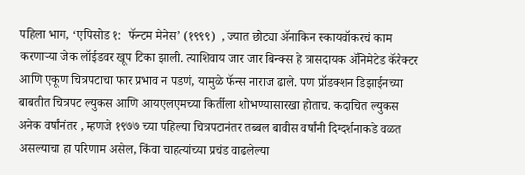पहिला भाग, ‘एपिसोड १:  फॅन्टम मेनेस’ (१९९९)  , ज्यात छोट्या ॲनाकिन स्कायवॉकरचं काम करणाऱ्या जेक लॉईडवर खूप टिका झाली. त्याशिवाय जार जार बिन्क्स हे त्रासदायक ॲनिमेटेड कॅरेक्टर आणि एकूण चित्रपटाचा फार प्रभाव न पडणं, यामुळे फॅन्स नाराज ढाले. पण प्रॉडक्शन डिझाईनच्या बाबतीत चित्रपट ल्युकस आणि आयएलएमच्या किर्तीला शोभण्यासारखा होताच. कदाचित ल्युकस अनेक वर्षांनंतर , म्हणजे १९७७ च्या पहिल्या चित्रपटानंतर तब्बल बावीस वर्षांनी दिग्दर्शनाकडे वळत असल्याचा हा परिणाम असेल, किंवा चाहत्यांच्या प्रचंड वाढलेल्या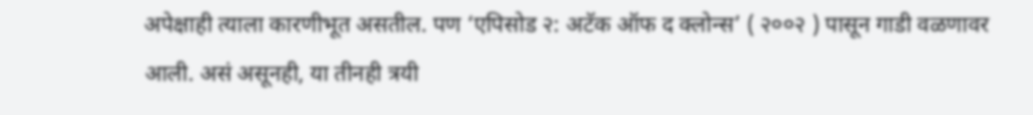अपेक्षाही त्याला कारणीभूत असतील. पण ‘एपिसोड २: अटॅक ऑफ द क्लोन्स’ ( २००२ ) पासून गाडी वळणावर आली. असं असूनही, या तीनही त्रयी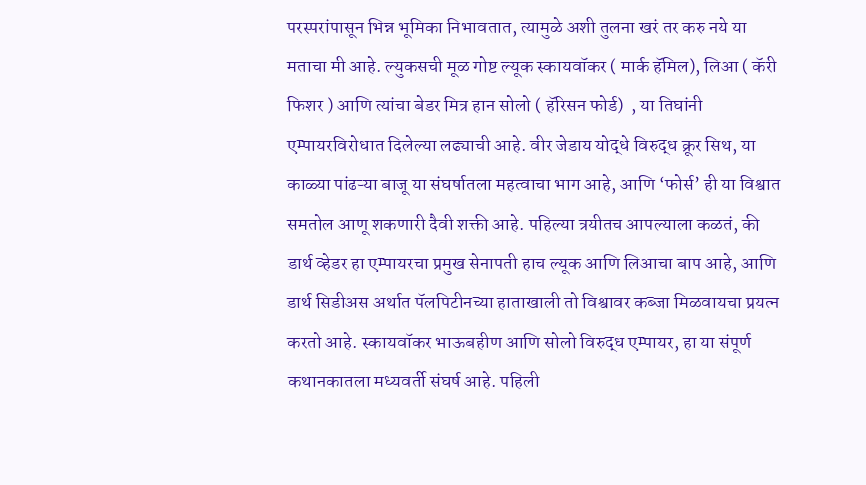परस्परांपासून भिन्न भूमिका निभावतात, त्यामुळे अशी तुलना खरं तर करु नये या मताचा मी आहे. ल्युकसची मूळ गोष्ट ल्यूक स्कायवॉकर ( मार्क हॅमिल), लिआ ( कॅरी फिशर ) आणि त्यांचा बेडर मित्र हान सोलो ( हॅरिसन फोर्ड)  , या तिघांनी एम्पायरविरोधात दिलेल्या लढ्याची आहे. वीर जेडाय योद्धे विरुद्ध क्रूर सिथ, या काळ्या पांढऱ्या बाजू या संघर्षातला महत्वाचा भाग आहे, आणि ‘फोर्स’ ही या विश्वात समतोल आणू शकणारी दैवी शक्ती आहे. पहिल्या त्रयीतच आपल्याला कळतं, की डार्थ व्हेडर हा एम्पायरचा प्रमुख सेनापती हाच ल्यूक आणि लिआचा बाप आहे, आणि डार्थ सिडीअस अर्थात पॅलपिटीनच्या हाताखाली तो विश्वावर कब्जा मिळवायचा प्रयत्न करतो आहे. स्कायवॉकर भाऊबहीण आणि सोलो विरुद्ध एम्पायर, हा या संपूर्ण कथानकातला मध्यवर्ती संघर्ष आहे. पहिली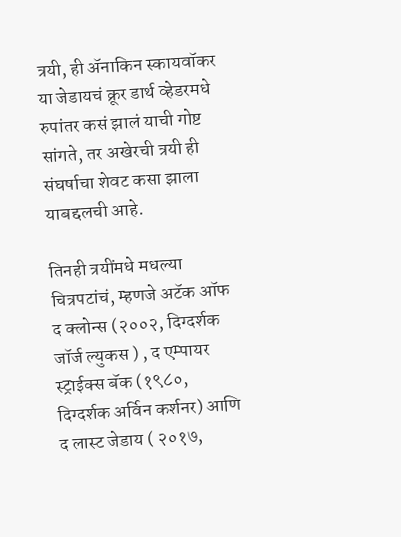त्रयी, ही ॲनाकिन स्कायवॉकर या जेडायचं क्रूर डार्थ व्हेडरमधे रुपांतर कसं झालं याची गोष्ट सांगते, तर अखेरची त्रयी ही संघर्षाचा शेवट कसा झाला याबद्दलची आहे.

तिनही त्रयींमधे मधल्या चित्रपटांचं, म्हणजे अटॅक ऑफ द क्लोन्स (२००२, दिग्दर्शक जॉर्ज ल्युकस ) , द एम्पायर स्ट्राईक्स बॅक (१९८०, दिग्दर्शक अर्विन कर्शनर) आणि द लास्ट जेडाय ( २०१७,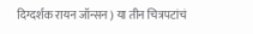दिग्दर्शक रायन जॉन्सन ) या तीन चित्रपटांचं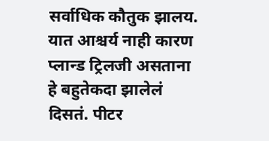सर्वाधिक कौतुक झालय. यात आश्चर्य नाही कारण प्लान्ड ट्रिलजी असताना हे बहुतेकदा झालेलं दिसतं. पीटर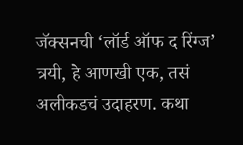जॅक्सनची ‘लॉर्ड ऑफ द रिंग्ज’ त्रयी, हे आणखी एक, तसं अलीकडचं उदाहरण. कथा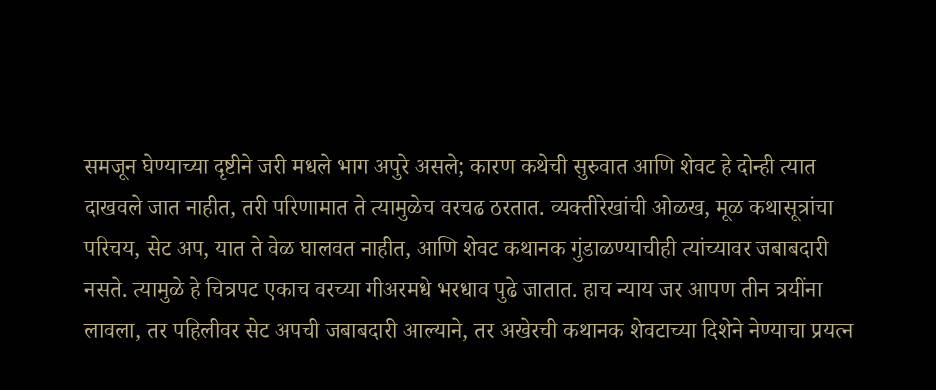समजून घेण्याच्या दृष्टीने जरी मधले भाग अपुरे असले; कारण कथेची सुरुवात आणि शेवट हे दोन्ही त्यात दाखवले जात नाहीत, तरी परिणामात ते त्यामुळेच वरचढ ठरतात. व्यक्तीरेखांची ओळख, मूळ कथासूत्रांचा परिचय, सेट अप, यात ते वेळ घालवत नाहीत, आणि शेवट कथानक गुंडाळण्याचीही त्यांच्यावर जबाबदारी नसते. त्यामुळे हे चित्रपट एकाच वरच्या गीअरमधे भरधाव पुढे जातात. हाच न्याय जर आपण तीन त्रयींना लावला, तर पहिलीवर सेट अपची जबाबदारी आल्याने, तर अखेरची कथानक शेवटाच्या दिशेने नेण्याचा प्रयत्न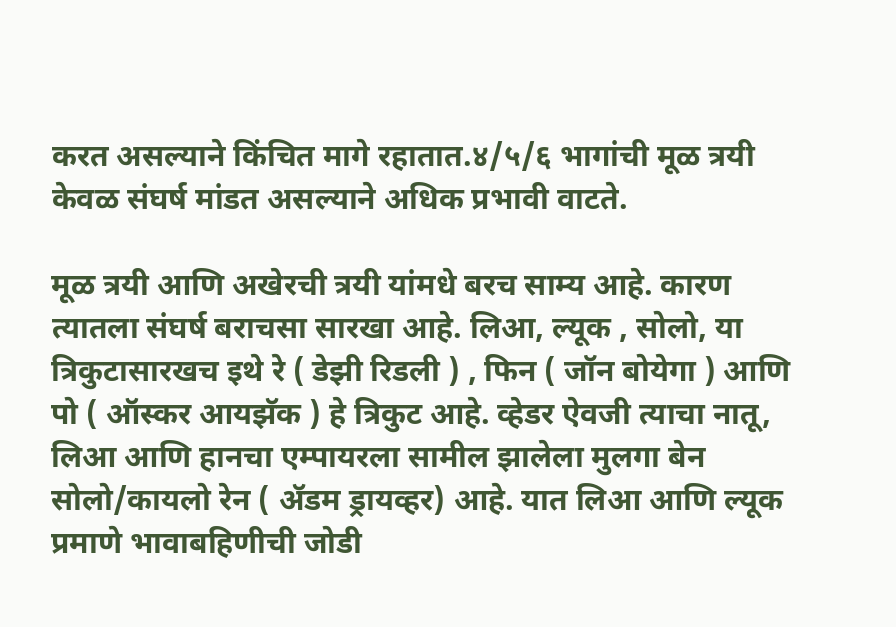करत असल्याने किंचित मागे रहातात.४/५/६ भागांची मूळ त्रयी केवळ संघर्ष मांडत असल्याने अधिक प्रभावी वाटते.

मूळ त्रयी आणि अखेरची त्रयी यांमधे बरच साम्य आहे. कारण त्यातला संघर्ष बराचसा सारखा आहे. लिआ, ल्यूक , सोलो, या त्रिकुटासारखच इथे रे ( डेझी रिडली ) , फिन ( जॉन बोयेगा ) आणि पो ( ऑस्कर आयझॅक ) हे त्रिकुट आहे. व्हेडर ऐवजी त्याचा नातू, लिआ आणि हानचा एम्पायरला सामील झालेला मुलगा बेन सोलो/कायलो रेन ( ॲडम ड्रायव्हर) आहे. यात लिआ आणि ल्यूक प्रमाणे भावाबहिणीची जोडी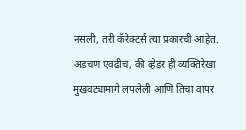नसली, तरी कॅरेक्टर्स त्या प्रकारची आहेत. अडचण एवढीच, की व्हेडर ही व्यक्तिरेखा मुखवट्यामागे लपलेली आणि तिचा वापर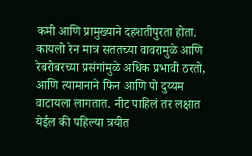कमी आणि प्रामुख्याने दहशतीपुरता होता. कायलो रेन मात्र सततच्या वावरामुळे आणि रेबरोबरच्या प्रसंगांमुळे अधिक प्रभावी ठरतो, आणि त्यामानाने फिन आणि पो दुय्यम वाटायला लागतात. नीट पाहिलं तर लक्षात येईल की पहिल्या त्रयीत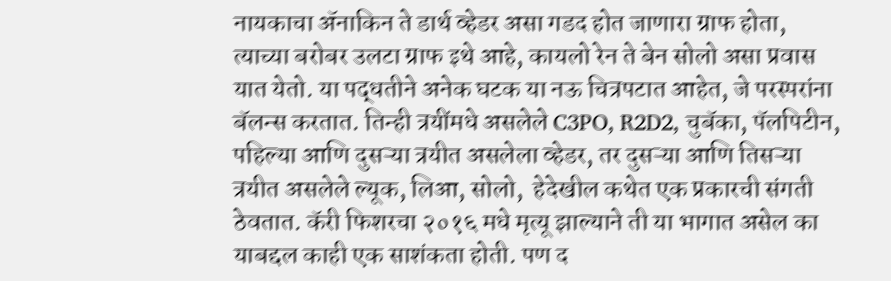नायकाचा ॲनाकिन ते डार्थ व्हेडर असा गडद होत जाणारा ग्राफ होता, त्याच्या बरोबर उलटा ग्राफ इथे आहे, कायलो रेन ते बेन सोलो असा प्रवास यात येतो. या पद्धतीने अनेक घटक या नऊ चित्रपटात आहेत, जे परस्परांना बॅलन्स करतात. तिन्ही त्रयींमधे असलेले C3PO, R2D2, चुबॅका, पॅलपिटीन, पहिल्या आणि दुसऱ्या त्रयीत असलेला व्हेडर, तर दुसऱ्या आणि तिसऱ्या त्रयीत असलेले ल्यूक, लिआ, सोलो,  हेदेखील कथेत एक प्रकारची संगती ठेवतात. कॅरी फिशरचा २०१६ मधे मृत्यू झाल्याने ती या भागात असेल का याबद्दल काही एक साशंकता होती. पण द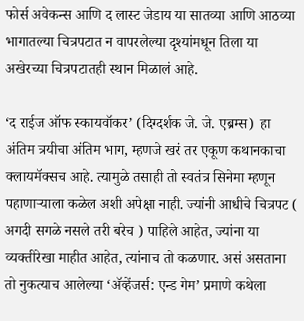फोर्स अवेकन्स आणि द लास्ट जेडाय या सातव्या आणि आठव्या भागातल्या चित्रपटात न वापरलेल्या दृश्यांमधून तिला या अखेरच्या चित्रपटातही स्थान मिळालं आहे.

‘द राईज ऑफ स्कायवॉकर’ (दिग्दर्शक जे. जे. एब्रम्स)  हा अंतिम त्रयीचा अंतिम भाग, म्हणजे खरं तर एकूण कथानकाचा क्लायमॅक्सच आहे. त्यामुळे तसाही तो स्वतंत्र सिनेमा म्हणून पहाणाऱ्याला कळेल अशी अपेक्षा नाही. ज्यांनी आधीचे चित्रपट ( अगदी सगळे नसले तरी बरेच ) पाहिले आहेत, ज्यांना या व्यक्तीरेखा माहीत आहेत, त्यांनाच तो कळणार. असं असताना तो नुकत्याच आलेल्या ‘ॲव्हेंजर्स: एन्ड गेम’ प्रमाणे कथेला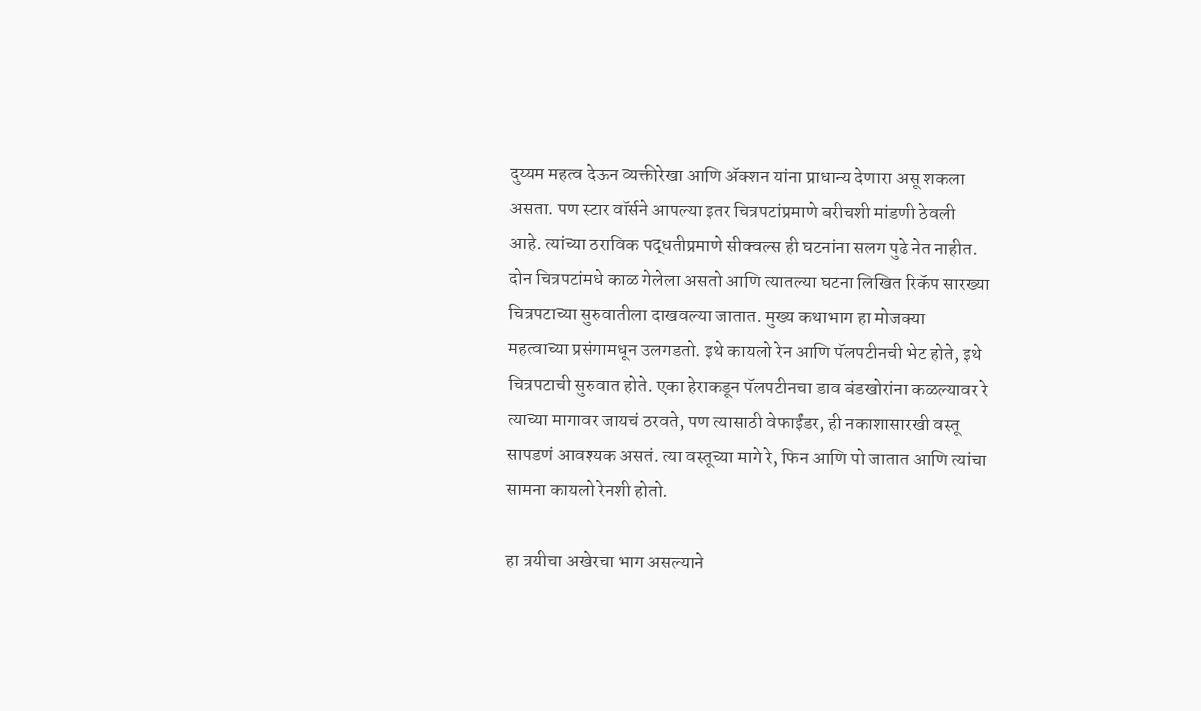दुय्यम महत्व देऊन व्यक्तीरेखा आणि ॲक्शन यांना प्राधान्य देणारा असू शकला असता. पण स्टार वॉर्सने आपल्या इतर चित्रपटांप्रमाणे बरीचशी मांडणी ठेवली आहे. त्यांच्या ठराविक पद्धतीप्रमाणे सीक्वल्स ही घटनांना सलग पुढे नेत नाहीत. दोन चित्रपटांमधे काळ गेलेला असतो आणि त्यातल्या घटना लिखित रिकॅप सारख्या चित्रपटाच्या सुरुवातीला दाखवल्या जातात. मुख्य कथाभाग हा मोजक्या महत्वाच्या प्रसंगामधून उलगडतो. इथे कायलो रेन आणि पॅलपटीनची भेट होते, इथे चित्रपटाची सुरुवात होते. एका हेराकडून पॅलपटीनचा डाव बंडखोरांना कळल्यावर रे त्याच्या मागावर जायचं ठरवते, पण त्यासाठी वेफाईंडर, ही नकाशासारखी वस्तू सापडणं आवश्यक असतं. त्या वस्तूच्या मागे रे, फिन आणि पो जातात आणि त्यांचा सामना कायलो रेनशी होतो.

हा त्रयीचा अखेरचा भाग असल्याने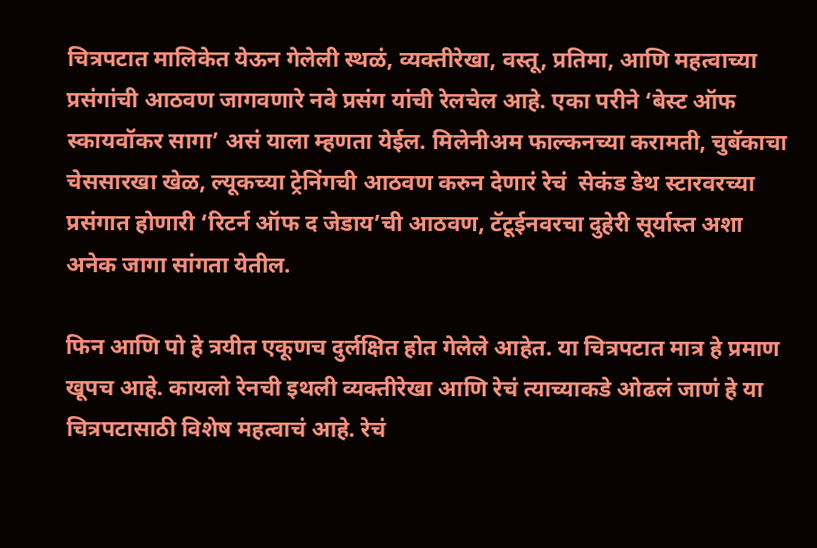चित्रपटात मालिकेत येऊन गेलेली स्थळं, व्यक्तीरेखा, वस्तू, प्रतिमा, आणि महत्वाच्या प्रसंगांची आठवण जागवणारे नवे प्रसंग यांची रेलचेल आहे. एका परीने ‘बेस्ट ऑफ स्कायवॉकर सागा’ असं याला म्हणता येईल. मिलेनीअम फाल्कनच्या करामती, चुबॅकाचा चेससारखा खेळ, ल्यूकच्या ट्रेनिंगची आठवण करुन देणारं रेचं  सेकंड डेथ स्टारवरच्या प्रसंगात होणारी ‘रिटर्न ऑफ द जेडाय’ची आठवण, टॅटूईनवरचा दुहेरी सूर्यास्त अशा अनेक जागा सांगता येतील.

फिन आणि पो हे त्रयीत एकूणच दुर्लक्षित होत गेलेले आहेत. या चित्रपटात मात्र हे प्रमाण खूपच आहे. कायलो रेनची इथली व्यक्तीरेखा आणि रेचं त्याच्याकडे ओढलं जाणं हे या चित्रपटासाठी विशेष महत्वाचं आहे. रेचं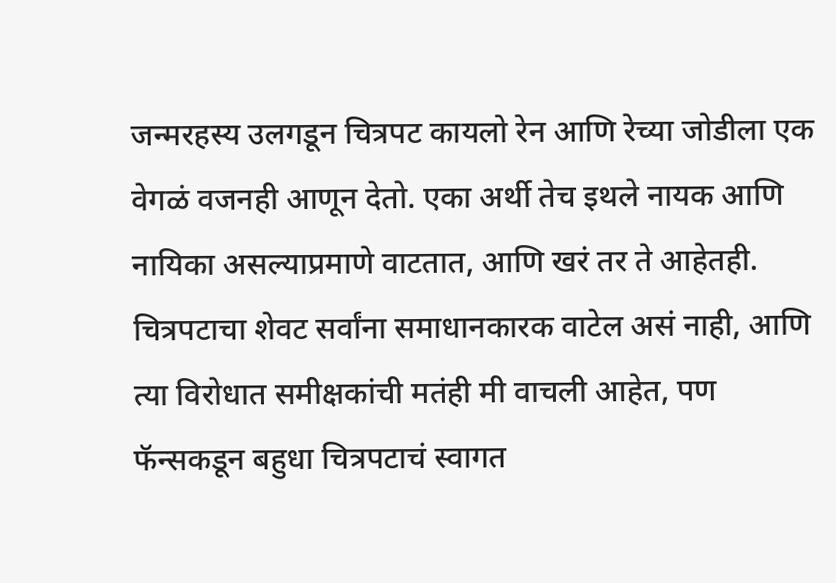जन्मरहस्य उलगडून चित्रपट कायलो रेन आणि रेच्या जोडीला एक वेगळं वजनही आणून देतो. एका अर्थी तेच इथले नायक आणि नायिका असल्याप्रमाणे वाटतात, आणि खरं तर ते आहेतही. चित्रपटाचा शेवट सर्वांना समाधानकारक वाटेल असं नाही, आणि त्या विरोधात समीक्षकांची मतंही मी वाचली आहेत, पण फॅन्सकडून बहुधा चित्रपटाचं स्वागत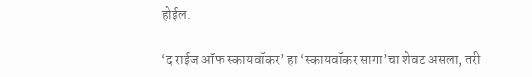होईल.

‘द राईज ऑफ स्कायवॉकर’ हा ‘स्कायवॉकर सागा’चा शेवट असला, तरी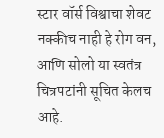स्टार वॉर्स विश्वाचा शेवट नक्कीच नाही हे रोग वन, आणि सोलो या स्वतंत्र चित्रपटांनी सूचित केलच आहे.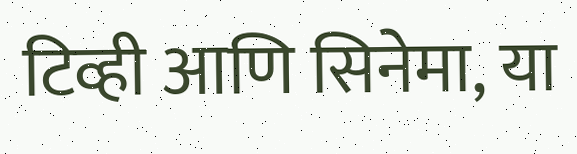टिव्ही आणि सिनेमा, या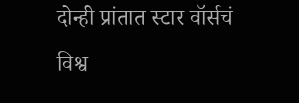दोन्ही प्रांतात स्टार वॉर्सचं विश्व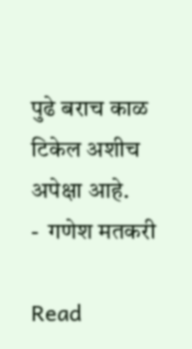पुढे बराच काळ टिकेल अशीच अपेक्षा आहे.
-  गणेश मतकरी

Read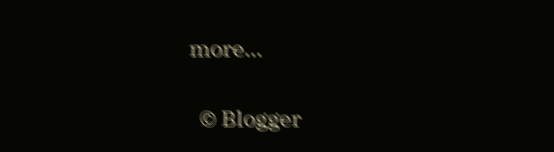more...

  © Blogger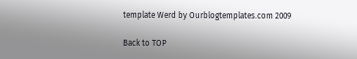template Werd by Ourblogtemplates.com 2009

Back to TOP